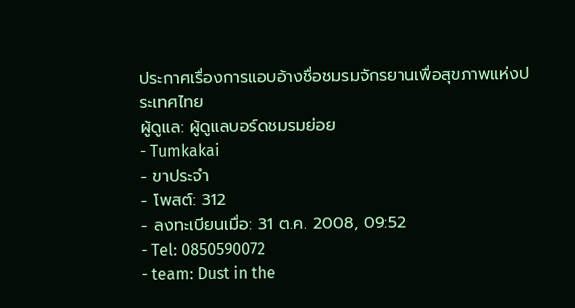ประกาศเรื่องการแอบอ้างชื่อชมรมจักรยานเพื่อสุขภาพแห่งประเทศไทย
ผู้ดูแล: ผู้ดูแลบอร์ดชมรมย่อย
- Tumkakai
- ขาประจำ
- โพสต์: 312
- ลงทะเบียนเมื่อ: 31 ต.ค. 2008, 09:52
- Tel: 0850590072
- team: Dust in the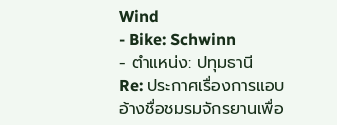Wind
- Bike: Schwinn
- ตำแหน่ง: ปทุมธานี
Re: ประกาศเรื่องการแอบอ้างชื่อชมรมจักรยานเพื่อ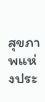สุขภาพแห่งประ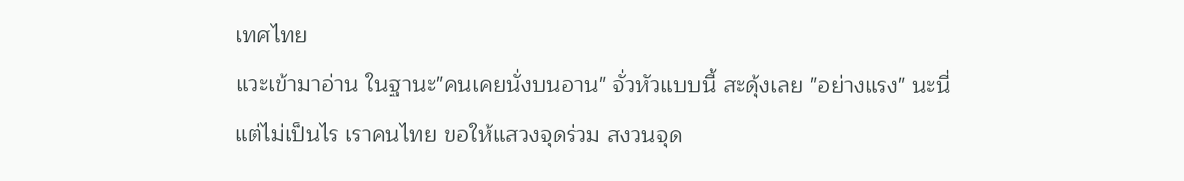เทศไทย
แวะเข้ามาอ่าน ในฐานะ"คนเคยนั่งบนอาน" จั่วหัวแบบนี้ สะดุ้งเลย "อย่างแรง" นะนี่
แต่ไม่เป็นไร เราคนไทย ขอให้แสวงจุดร่วม สงวนจุด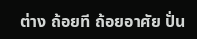ต่าง ถ้อยที ถ้อยอาศัย ปั่น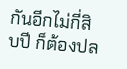กันอีกไม่กี่สิบปี ก็ต้องปล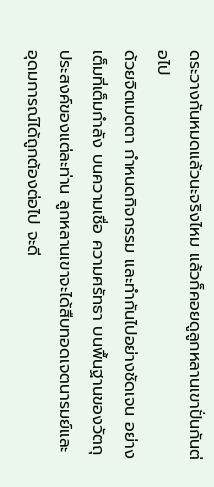ดระวางกันหมดแล้วนะจริงไหม แล้วก็คอยดูลูกหลานเขาปั่นกันต่อไป
ด้วยจิตเมตตา กำหนดกิจกรรม และทำกันไปอย่างชัดเจน อย่างเต็มที่เต็มกำลัง บนความเชื่อ ความศรัทธา บนพื้นฐานของวัตถุประสงค์ของแต่ละท่าน ลูกหลานเขาจะได้สืบทอดเจตนารมย์และอุดมการณ์ได้ถูกต้องต่อไป จะดี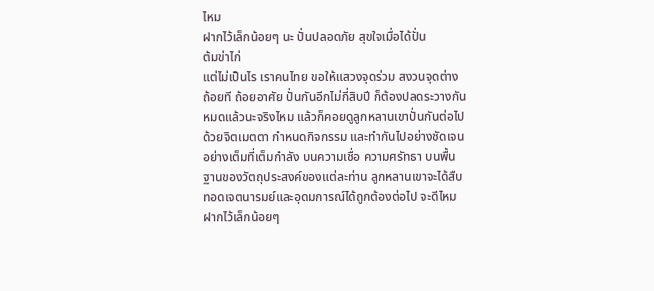ไหม
ฝากไว้เล็กน้อยๆ นะ ปั่นปลอดภัย สุขใจเมื่อได้ปั่น
ต้มข่าไก่
แต่ไม่เป็นไร เราคนไทย ขอให้แสวงจุดร่วม สงวนจุดต่าง ถ้อยที ถ้อยอาศัย ปั่นกันอีกไม่กี่สิบปี ก็ต้องปลดระวางกันหมดแล้วนะจริงไหม แล้วก็คอยดูลูกหลานเขาปั่นกันต่อไป
ด้วยจิตเมตตา กำหนดกิจกรรม และทำกันไปอย่างชัดเจน อย่างเต็มที่เต็มกำลัง บนความเชื่อ ความศรัทธา บนพื้นฐานของวัตถุประสงค์ของแต่ละท่าน ลูกหลานเขาจะได้สืบทอดเจตนารมย์และอุดมการณ์ได้ถูกต้องต่อไป จะดีไหม
ฝากไว้เล็กน้อยๆ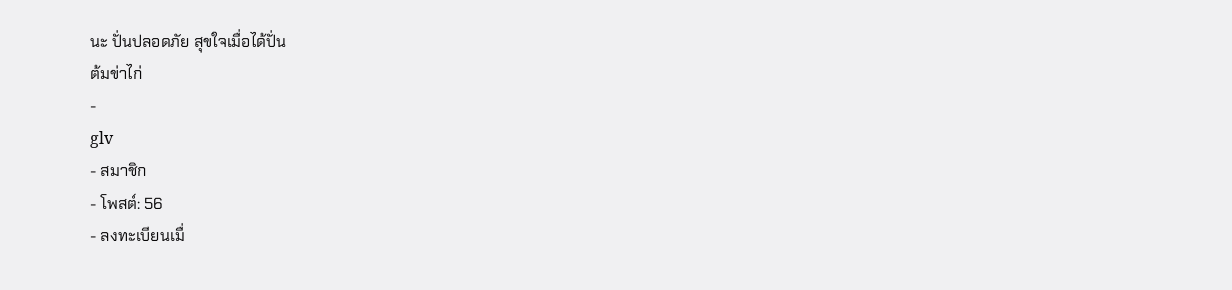นะ ปั่นปลอดภัย สุขใจเมื่อได้ปั่น
ต้มข่าไก่
-
glv
- สมาชิก
- โพสต์: 56
- ลงทะเบียนเมื่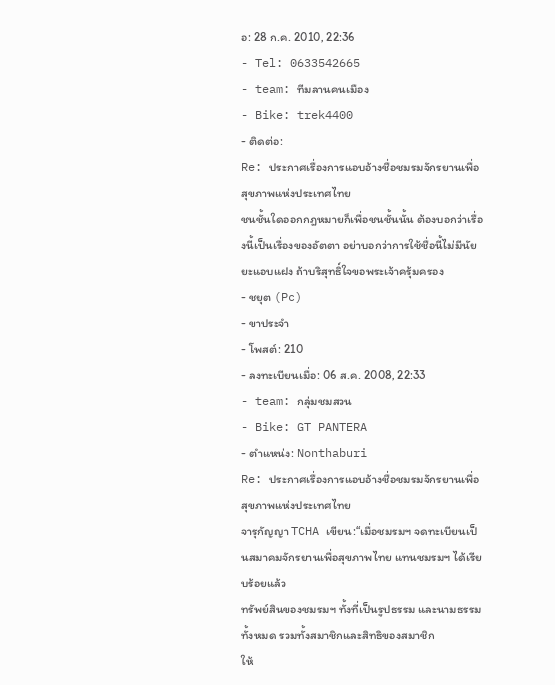อ: 28 ก.ค. 2010, 22:36
- Tel: 0633542665
- team: ทีมลานคนเมือง
- Bike: trek4400
- ติดต่อ:
Re: ประกาศเรื่องการแอบอ้างชื่อชมรมจักรยานเพื่อสุขภาพแห่งประเทศไทย
ชนชั้นใดออกกฎหมายก็เพื่อชนชั้นนั้น ต้องบอกว่าเรื่องนี้เป็นเรื่องของอัตตา อย่าบอกว่าการใช้ชื่อนี้ไม่มีนัยยะแอบแฝง ถ้าบริสุทธิ์ใจขอพระเจ้าครุ้มครอง
- ชยุต (Pc)
- ขาประจำ
- โพสต์: 210
- ลงทะเบียนเมื่อ: 06 ส.ค. 2008, 22:33
- team: กลุ่มชมสวน
- Bike: GT PANTERA
- ตำแหน่ง: Nonthaburi
Re: ประกาศเรื่องการแอบอ้างชื่อชมรมจักรยานเพื่อสุขภาพแห่งประเทศไทย
จารุกัญญา TCHA เขียน:“เมื่อชมรมฯ จดทะเบียนเป็นสมาคมจักรยานเพื่อสุขภาพไทย แทนชมรมฯ ได้เรียบร้อยแล้ว
ทรัพย์สินของชมรมฯ ทั้งที่เป็นรูปธรรม และนามธรรมทั้งหมด รวมทั้งสมาชิกและสิทธิของสมาชิก
ให้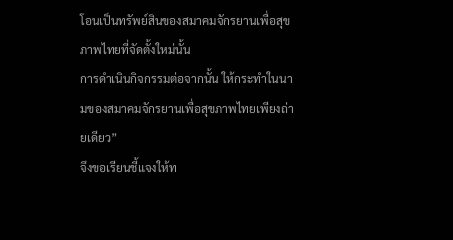โอนเป็นทรัพย์สินของสมาคมจักรยานเพื่อสุขภาพไทยที่จัดตั้งใหม่นั้น
การดำเนินกิจกรรมต่อจากนั้น ให้กระทำในนามของสมาคมจักรยานเพื่อสุขภาพไทยเพียงถ่ายเดียว”
จึงขอเรียนชี้แจงให้ท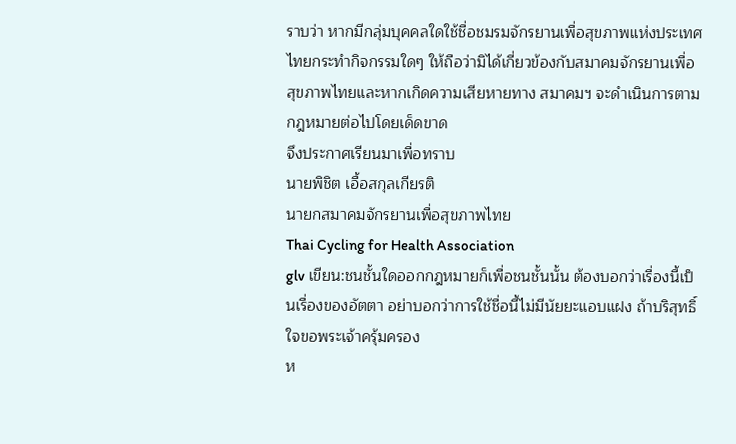ราบว่า หากมีกลุ่มบุคคลใดใช้ชื่อชมรมจักรยานเพื่อสุขภาพแห่งประเทศไทยกระทำกิจกรรมใดๆ ให้ถือว่ามิได้เกี่ยวข้องกับสมาคมจักรยานเพื่อสุขภาพไทยและหากเกิดความเสียหายทาง สมาคมฯ จะดำเนินการตามกฎหมายต่อไปโดยเด็ดขาด
จึงประกาศเรียนมาเพื่อทราบ
นายพิชิต เอื้อสกุลเกียรติ
นายกสมาคมจักรยานเพื่อสุขภาพไทย
Thai Cycling for Health Association
glv เขียน:ชนชั้นใดออกกฎหมายก็เพื่อชนชั้นนั้น ต้องบอกว่าเรื่องนี้เป็นเรื่องของอัตตา อย่าบอกว่าการใช้ชื่อนี้ไม่มีนัยยะแอบแฝง ถ้าบริสุทธิ์ใจขอพระเจ้าครุ้มครอง
ห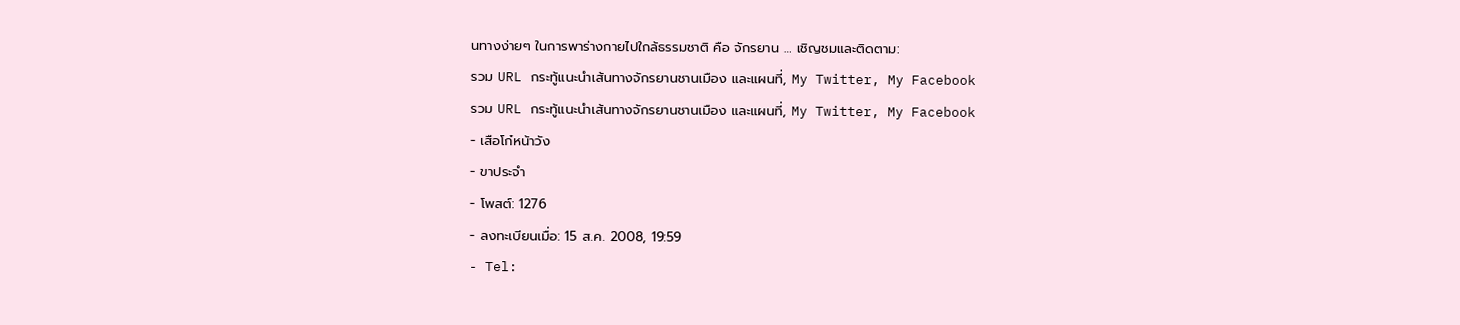นทางง่ายๆ ในการพาร่างกายไปใกล้ธรรมชาติ คือ จักรยาน … เชิญชมและติดตาม:
รวม URL กระทู้แนะนำเส้นทางจักรยานชานเมือง และแผนที่, My Twitter, My Facebook
รวม URL กระทู้แนะนำเส้นทางจักรยานชานเมือง และแผนที่, My Twitter, My Facebook
- เสือโก๋หน้าวัง
- ขาประจำ
- โพสต์: 1276
- ลงทะเบียนเมื่อ: 15 ส.ค. 2008, 19:59
- Tel: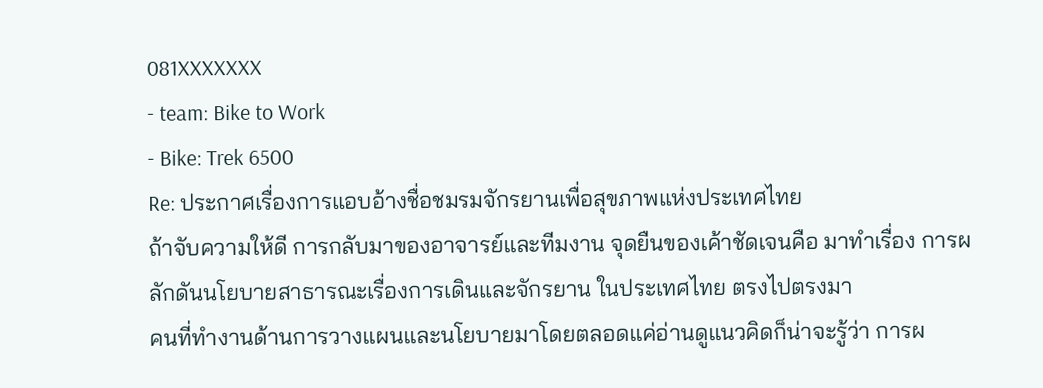081XXXXXXX
- team: Bike to Work
- Bike: Trek 6500
Re: ประกาศเรื่องการแอบอ้างชื่อชมรมจักรยานเพื่อสุขภาพแห่งประเทศไทย
ถ้าจับความให้ดี การกลับมาของอาจารย์และทีมงาน จุดยืนของเค้าชัดเจนคือ มาทำเรื่อง การผลักดันนโยบายสาธารณะเรื่องการเดินและจักรยาน ในประเทศไทย ตรงไปตรงมา
คนที่ทำงานด้านการวางแผนและนโยบายมาโดยตลอดแค่อ่านดูแนวคิดก็น่าจะรู้ว่า การผ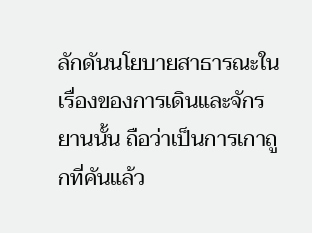ลักดันนโยบายสาธารณะในเรื่องของการเดินและจักรยานนั้น ถือว่าเป็นการเกาถูกที่คันแล้ว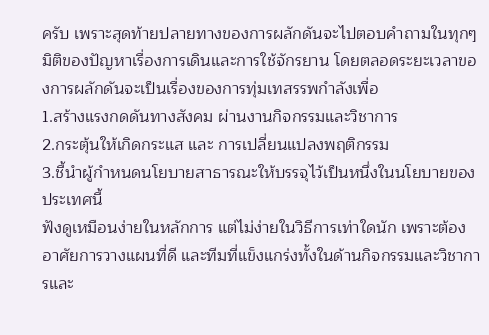ครับ เพราะสุดท้ายปลายทางของการผลักดันจะไปตอบคำถามในทุกๆมิติของปัญหาเรื่องการเดินและการใช้จักรยาน โดยตลอดระยะเวลาของการผลักดันจะเป็นเรื่องของการทุ่มเทสรรพกำลังเพื่อ
1.สร้างแรงกดดันทางสังคม ผ่านงานกิจกรรมและวิชาการ
2.กระตุ้นให้เกิดกระแส และ การเปลี่ยนแปลงพฤติกรรม
3.ชี้นำผู้กำหนดนโยบายสาธารณะให้บรรจุไว้เป็นหนึ่งในนโยบายของประเทศนี้
ฟังดูเหมือนง่ายในหลักการ แต่ไม่ง่ายในวิธีการเท่าใดนัก เพราะต้องอาศัยการวางแผนที่ดี และทีมที่แข็งแกร่งทั้งในด้านกิจกรรมและวิชาการและ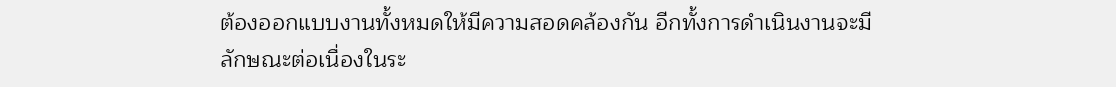ต้องออกแบบงานทั้งหมดให้มีความสอดคล้องกัน อีกทั้งการดำเนินงานจะมีลักษณะต่อเนื่องในระ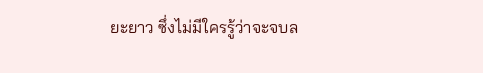ยะยาว ซึ่งไม่มีใครรู้ว่าจะจบล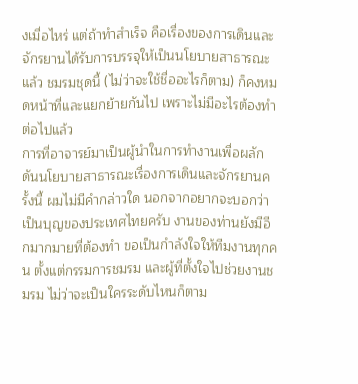งเมื่อไหร่ แต่ถ้าทำสำเร็จ คือเรื่องของการเดินและจักรยานได้รับการบรรจุให้เป็นนโยบายสาธารณะแล้ว ชมรมชุดนี้ (ไม่ว่าจะใช้ชื่ออะไรก็ตาม) ก็คงหมดหน้าที่และแยกย้ายกันไป เพราะไม่มีอะไรต้องทำต่อไปแล้ว
การที่อาจารย์มาเป็นผู้นำในการทำงานเพื่อผลักดันนโยบายสาธารณะเรื่องการเดินและจักรยานครั้งนี้ ผมไม่มีคำกล่าวใด นอกจากอยากจะบอกว่าเป็นบุญของประเทศไทยครับ งานของท่านยังมีอีกมากมายที่ต้องทำ ขอเป็นกำลังใจให้ทีมงานทุกคน ตั้งแต่กรรมการชมรม และผู้ที่ตั้งใจไปช่วยงานชมรม ไม่ว่าจะเป็นใครระดับไหนก็ตาม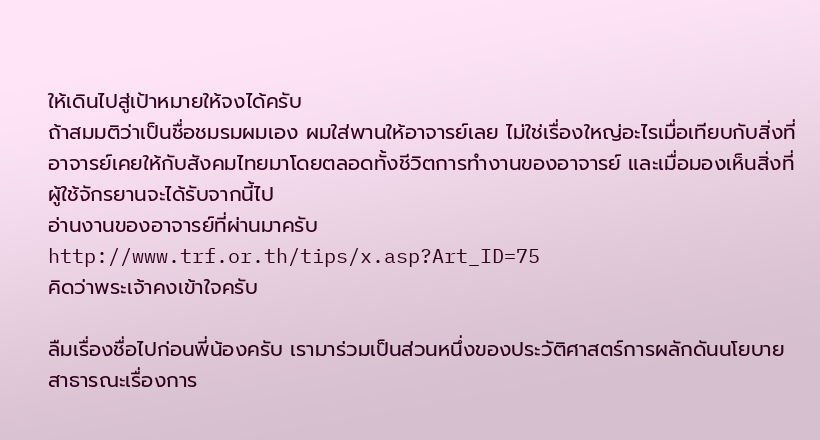ให้เดินไปสู่เป้าหมายให้จงได้ครับ
ถ้าสมมติว่าเป็นชื่อชมรมผมเอง ผมใส่พานให้อาจารย์เลย ไม่ใช่เรื่องใหญ่อะไรเมื่อเทียบกับสิ่งที่อาจารย์เคยให้กับสังคมไทยมาโดยตลอดทั้งชีวิตการทำงานของอาจารย์ และเมื่อมองเห็นสิ่งที่ผู้ใช้จักรยานจะได้รับจากนี้ไป
อ่านงานของอาจารย์ที่ผ่านมาครับ http://www.trf.or.th/tips/x.asp?Art_ID=75
คิดว่าพระเจ้าคงเข้าใจครับ

ลืมเรื่องชื่อไปก่อนพี่น้องครับ เรามาร่วมเป็นส่วนหนึ่งของประวัติศาสตร์การผลักดันนโยบายสาธารณะเรื่องการ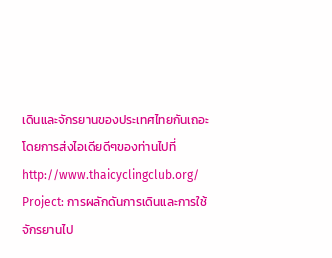เดินและจักรยานของประเทศไทยกันเถอะ โดยการส่งไอเดียดีๆของท่านไปที่
http://www.thaicyclingclub.org/
Project: การผลักดันการเดินและการใช้จักรยานไป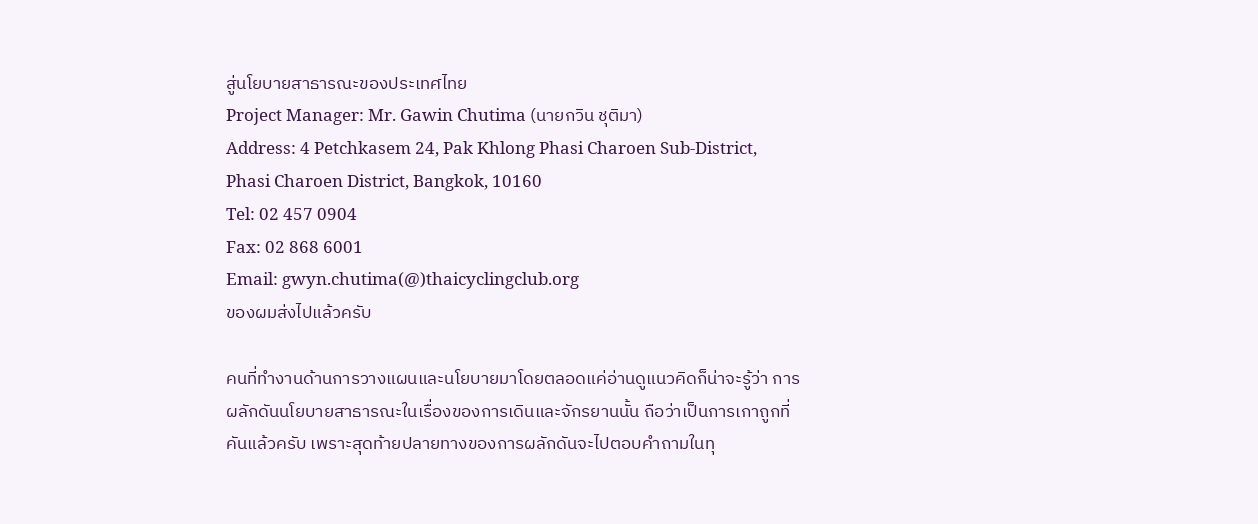สู่นโยบายสาธารณะของประเทศไทย
Project Manager: Mr. Gawin Chutima (นายกวิน ชุติมา)
Address: 4 Petchkasem 24, Pak Khlong Phasi Charoen Sub-District, Phasi Charoen District, Bangkok, 10160
Tel: 02 457 0904
Fax: 02 868 6001
Email: gwyn.chutima(@)thaicyclingclub.org
ของผมส่งไปแล้วครับ

คนที่ทำงานด้านการวางแผนและนโยบายมาโดยตลอดแค่อ่านดูแนวคิดก็น่าจะรู้ว่า การผลักดันนโยบายสาธารณะในเรื่องของการเดินและจักรยานนั้น ถือว่าเป็นการเกาถูกที่คันแล้วครับ เพราะสุดท้ายปลายทางของการผลักดันจะไปตอบคำถามในทุ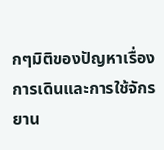กๆมิติของปัญหาเรื่องการเดินและการใช้จักรยาน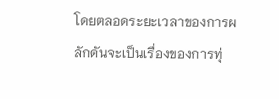โดยตลอดระยะเวลาของการผลักดันจะเป็นเรื่องของการทุ่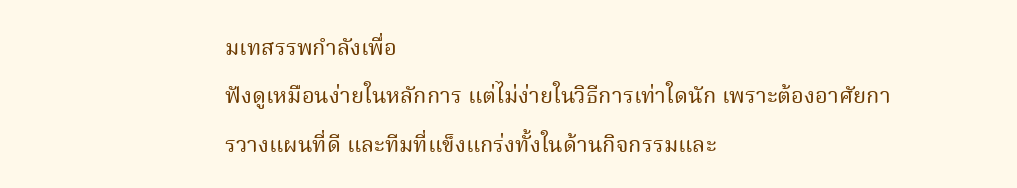มเทสรรพกำลังเพื่อ
ฟังดูเหมือนง่ายในหลักการ แต่ไม่ง่ายในวิธีการเท่าใดนัก เพราะต้องอาศัยการวางแผนที่ดี และทีมที่แข็งแกร่งทั้งในด้านกิจกรรมและ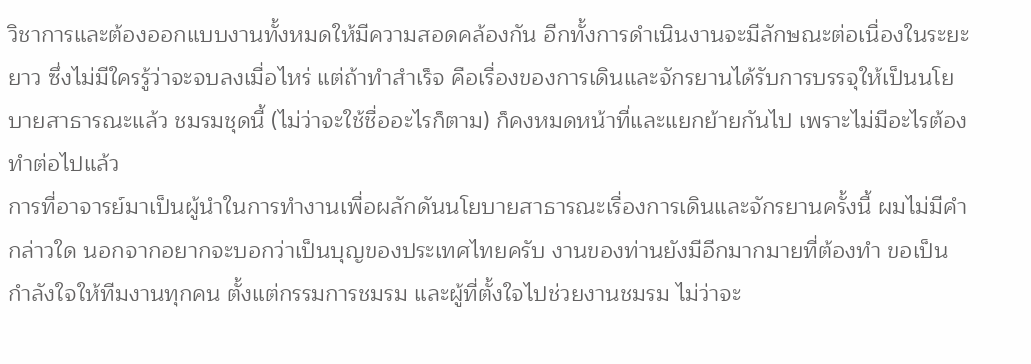วิชาการและต้องออกแบบงานทั้งหมดให้มีความสอดคล้องกัน อีกทั้งการดำเนินงานจะมีลักษณะต่อเนื่องในระยะยาว ซึ่งไม่มีใครรู้ว่าจะจบลงเมื่อไหร่ แต่ถ้าทำสำเร็จ คือเรื่องของการเดินและจักรยานได้รับการบรรจุให้เป็นนโยบายสาธารณะแล้ว ชมรมชุดนี้ (ไม่ว่าจะใช้ชื่ออะไรก็ตาม) ก็คงหมดหน้าที่และแยกย้ายกันไป เพราะไม่มีอะไรต้องทำต่อไปแล้ว
การที่อาจารย์มาเป็นผู้นำในการทำงานเพื่อผลักดันนโยบายสาธารณะเรื่องการเดินและจักรยานครั้งนี้ ผมไม่มีคำกล่าวใด นอกจากอยากจะบอกว่าเป็นบุญของประเทศไทยครับ งานของท่านยังมีอีกมากมายที่ต้องทำ ขอเป็นกำลังใจให้ทีมงานทุกคน ตั้งแต่กรรมการชมรม และผู้ที่ตั้งใจไปช่วยงานชมรม ไม่ว่าจะ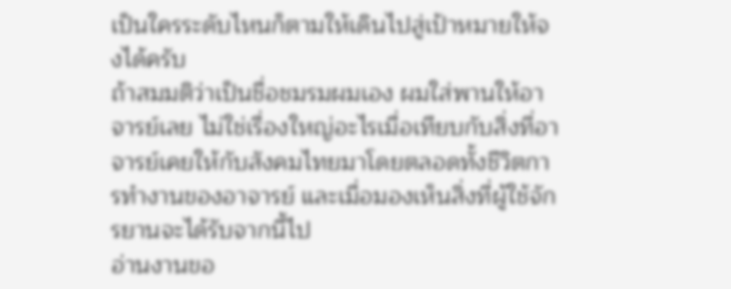เป็นใครระดับไหนก็ตามให้เดินไปสู่เป้าหมายให้จงได้ครับ
ถ้าสมมติว่าเป็นชื่อชมรมผมเอง ผมใส่พานให้อาจารย์เลย ไม่ใช่เรื่องใหญ่อะไรเมื่อเทียบกับสิ่งที่อาจารย์เคยให้กับสังคมไทยมาโดยตลอดทั้งชีวิตการทำงานของอาจารย์ และเมื่อมองเห็นสิ่งที่ผู้ใช้จักรยานจะได้รับจากนี้ไป
อ่านงานขอ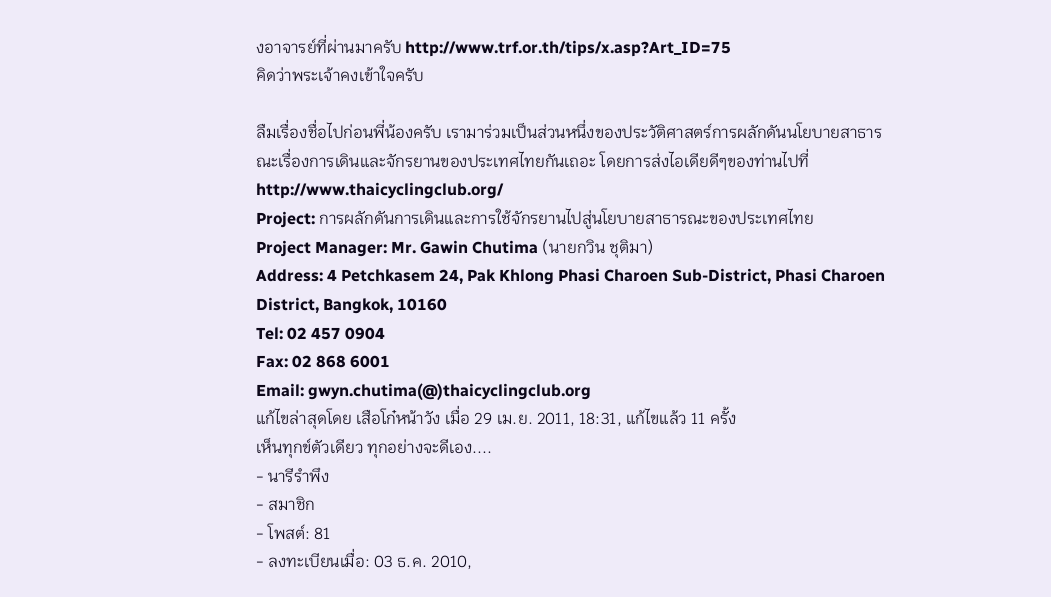งอาจารย์ที่ผ่านมาครับ http://www.trf.or.th/tips/x.asp?Art_ID=75
คิดว่าพระเจ้าคงเข้าใจครับ

ลืมเรื่องชื่อไปก่อนพี่น้องครับ เรามาร่วมเป็นส่วนหนึ่งของประวัติศาสตร์การผลักดันนโยบายสาธารณะเรื่องการเดินและจักรยานของประเทศไทยกันเถอะ โดยการส่งไอเดียดีๆของท่านไปที่
http://www.thaicyclingclub.org/
Project: การผลักดันการเดินและการใช้จักรยานไปสู่นโยบายสาธารณะของประเทศไทย
Project Manager: Mr. Gawin Chutima (นายกวิน ชุติมา)
Address: 4 Petchkasem 24, Pak Khlong Phasi Charoen Sub-District, Phasi Charoen District, Bangkok, 10160
Tel: 02 457 0904
Fax: 02 868 6001
Email: gwyn.chutima(@)thaicyclingclub.org
แก้ไขล่าสุดโดย เสือโก๋หน้าวัง เมื่อ 29 เม.ย. 2011, 18:31, แก้ไขแล้ว 11 ครั้ง
เห็นทุกข์ตัวเดียว ทุกอย่างจะดีเอง....
- นารีรำพึง
- สมาชิก
- โพสต์: 81
- ลงทะเบียนเมื่อ: 03 ธ.ค. 2010,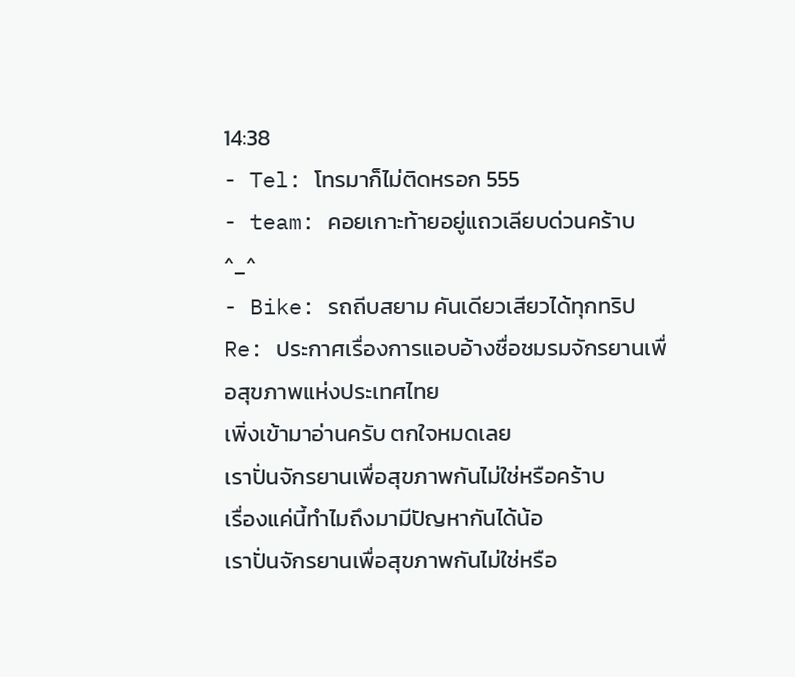14:38
- Tel: โทรมาก็ไม่ติดหรอก 555
- team: คอยเกาะท้ายอยู่แถวเลียบด่วนคร้าบ ^_^
- Bike: รถถีบสยาม คันเดียวเสียวได้ทุกทริป
Re: ประกาศเรื่องการแอบอ้างชื่อชมรมจักรยานเพื่อสุขภาพแห่งประเทศไทย
เพิ่งเข้ามาอ่านครับ ตกใจหมดเลย
เราปั่นจักรยานเพื่อสุขภาพกันไม่ใช่หรือคร้าบ
เรื่องแค่นี้ทำไมถึงมามีปัญหากันได้น้อ
เราปั่นจักรยานเพื่อสุขภาพกันไม่ใช่หรือ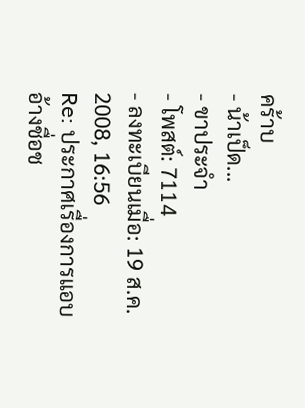คร้าบ
- น้าเป็ด...
- ขาประจำ
- โพสต์: 7114
- ลงทะเบียนเมื่อ: 19 ส.ค. 2008, 16:56
Re: ประกาศเรื่องการแอบอ้างชื่อช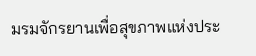มรมจักรยานเพื่อสุขภาพแห่งประ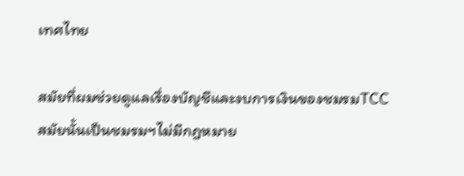เทศไทย

สมัยที่ผมช่วยดูแลเรื่องบัญชีและงบการเงินของชมรมTCC สมัยนั้นเป็นชมรมฯไม่มีกฎหมาย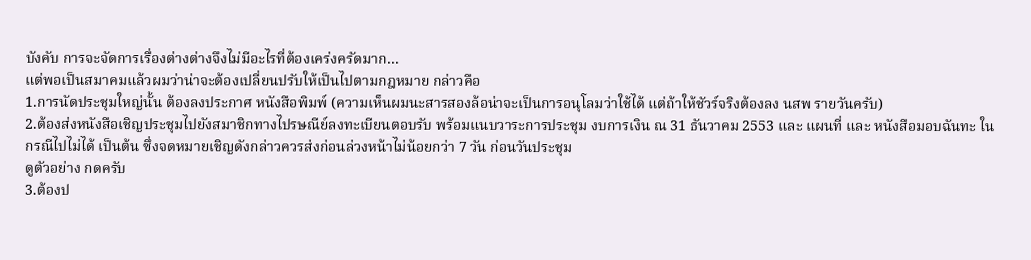บังคับ การจะจัดการเรื่องต่างต่างจึงไม่มีอะไรที่ต้องเคร่งครัดมาก...
แต่พอเป็นสมาคมแล้วผมว่าน่าจะต้องเปลี่ยนปรับให้เป็นไปตามกฎหมาย กล่าวคือ
1.การนัดประชุมใหญ่นั้น ต้องลงประกาศ หนังสือพิมพ์ (ความเห็นผมนะสารสองล้อน่าจะเป็นการอนุโลมว่าใช้ได้ แต่ถ้าให้ชัวร์จริงต้องลง นสพ รายวันครับ)
2.ต้องส่งหนังสือเชิญประชุมไปยังสมาชิกทางไปรษณีย์ลงทะเบียนตอบรับ พร้อมแนบวาระการประชุม งบการเงิน ณ 31 ธันวาคม 2553 และ แผนที่ และ หนังสือมอบฉันทะ ในกรณีไปไม่ได้ เป็นต้น ซึ่งจดหมายเชิญดังกล่าวควรส่งก่อนล่วงหน้าไม่น้อยกว่า 7 วัน ก่อนวันประชุม
ดูตัวอย่าง กดครับ
3.ต้องป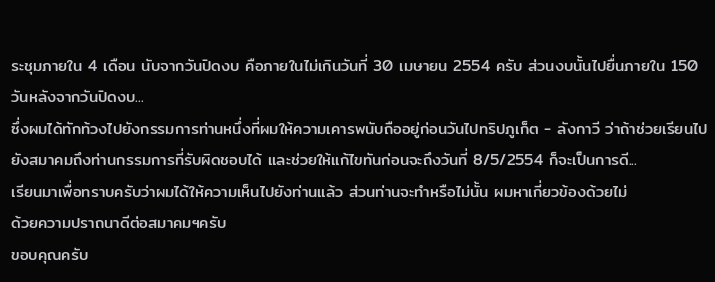ระชุมภายใน 4 เดือน นับจากวันปิดงบ คือภายในไม่เกินวันที่ 30 เมษายน 2554 ครับ ส่วนงบนั้นไปยื่นภายใน 150 วันหลังจากวันปิดงบ...
ซึ่งผมได้ทักท้วงไปยังกรรมการท่านหนึ่งที่ผมให้ความเคารพนับถืออยู่ก่อนวันไปทริปภูเก็ต - ลังกาวี ว่าถ้าช่วยเรียนไปยังสมาคมถึงท่านกรรมการที่รับผิดชอบได้ และช่วยให้แก้ไขทันก่อนจะถึงวันที่ 8/5/2554 ก็จะเป็นการดี...
เรียนมาเพื่อทราบครับว่าผมได้ให้ความเห็นไปยังท่านแล้ว ส่วนท่านจะทำหรือไม่นั้น ผมหาเกี่ยวข้องด้วยไม่
ด้วยความปราถนาดีต่อสมาคมฯครับ
ขอบคุณครับ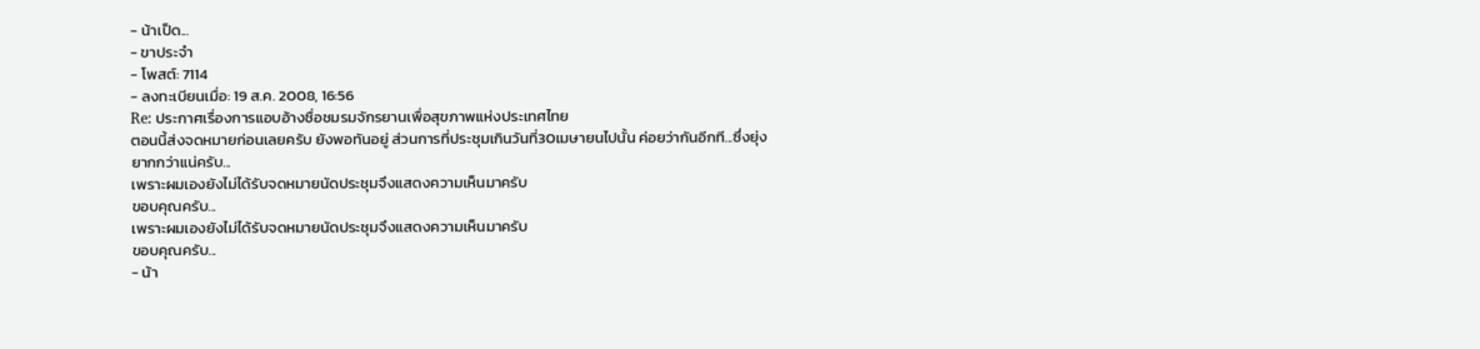- น้าเป็ด...
- ขาประจำ
- โพสต์: 7114
- ลงทะเบียนเมื่อ: 19 ส.ค. 2008, 16:56
Re: ประกาศเรื่องการแอบอ้างชื่อชมรมจักรยานเพื่อสุขภาพแห่งประเทศไทย
ตอนนี้ส่งจดหมายก่อนเลยครับ ยังพอทันอยู่ ส่วนการที่ประชุมเกินวันที่30เมษายนไปนั้น ค่อยว่ากันอีกที...ซึ่งยุ่งยากกว่าแน่ครับ...
เพราะผมเองยังไม่ได้รับจดหมายนัดประชุมจึงแสดงความเห็นมาครับ
ขอบคุณครับ...
เพราะผมเองยังไม่ได้รับจดหมายนัดประชุมจึงแสดงความเห็นมาครับ
ขอบคุณครับ...
- น้า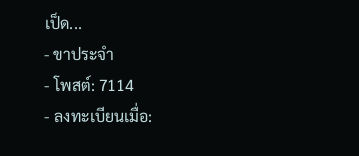เป็ด...
- ขาประจำ
- โพสต์: 7114
- ลงทะเบียนเมื่อ: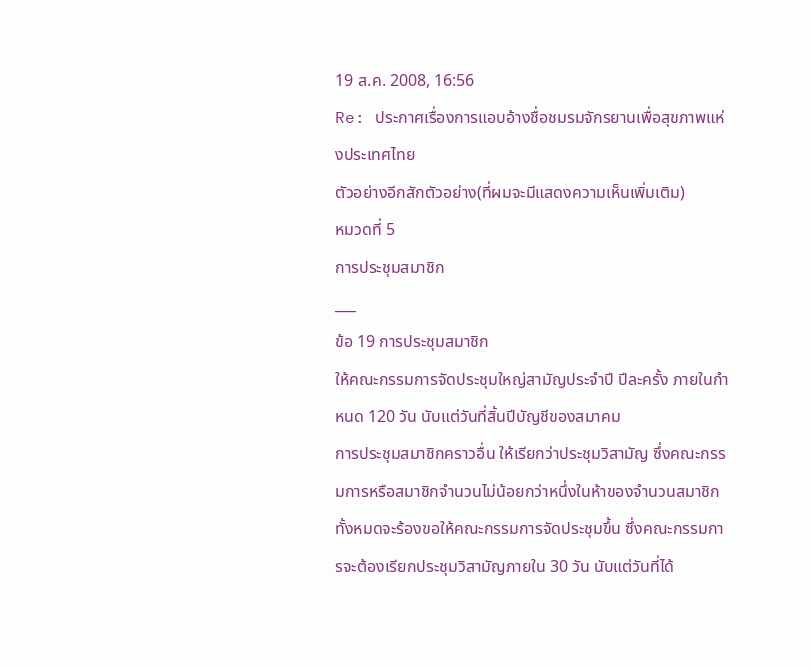19 ส.ค. 2008, 16:56
Re: ประกาศเรื่องการแอบอ้างชื่อชมรมจักรยานเพื่อสุขภาพแห่งประเทศไทย
ตัวอย่างอีกสักตัวอย่าง(ที่ผมจะมีแสดงความเห็นเพิ่มเติม)
หมวดที่ 5
การประชุมสมาชิก
___
ข้อ 19 การประชุมสมาชิก
ให้คณะกรรมการจัดประชุมใหญ่สามัญประจำปี ปีละครั้ง ภายในกำหนด 120 วัน นับแต่วันที่สิ้นปีบัญชีของสมาคม
การประชุมสมาชิกคราวอื่น ให้เรียกว่าประชุมวิสามัญ ซึ่งคณะกรรมการหรือสมาชิกจำนวนไม่น้อยกว่าหนึ่งในห้าของจำนวนสมาชิกทั้งหมดจะร้องขอให้คณะกรรมการจัดประชุมขึ้น ซึ่งคณะกรรมการจะต้องเรียกประชุมวิสามัญภายใน 30 วัน นับแต่วันที่ได้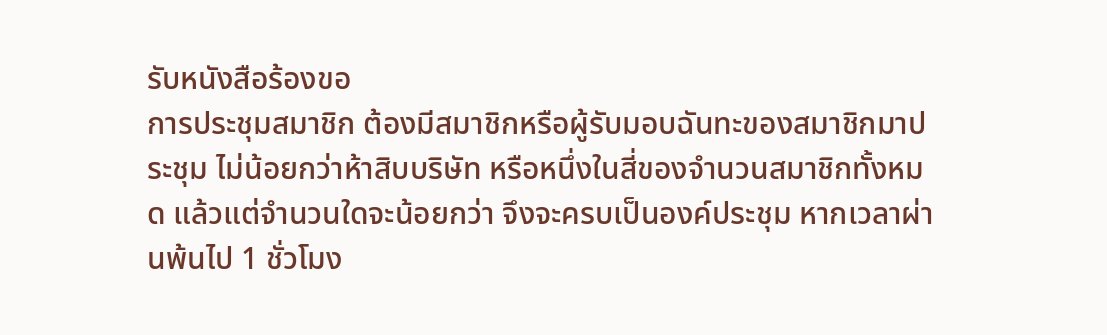รับหนังสือร้องขอ
การประชุมสมาชิก ต้องมีสมาชิกหรือผู้รับมอบฉันทะของสมาชิกมาประชุม ไม่น้อยกว่าห้าสิบบริษัท หรือหนึ่งในสี่ของจำนวนสมาชิกทั้งหมด แล้วแต่จำนวนใดจะน้อยกว่า จึงจะครบเป็นองค์ประชุม หากเวลาผ่านพ้นไป 1 ชั่วโมง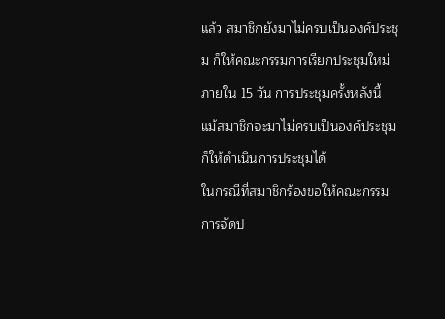แล้ว สมาชิกยังมาไม่ครบเป็นองค์ประชุม ก็ให้คณะกรรมการเรียกประชุมใหม่ภายใน 15 วัน การประชุมครั้งหลังนี้ แม้สมาชิกจะมาไม่ครบเป็นองค์ประชุม ก็ให้ดำเนินการประชุมได้
ในกรณีที่สมาชิกร้องขอให้คณะกรรมการจัดป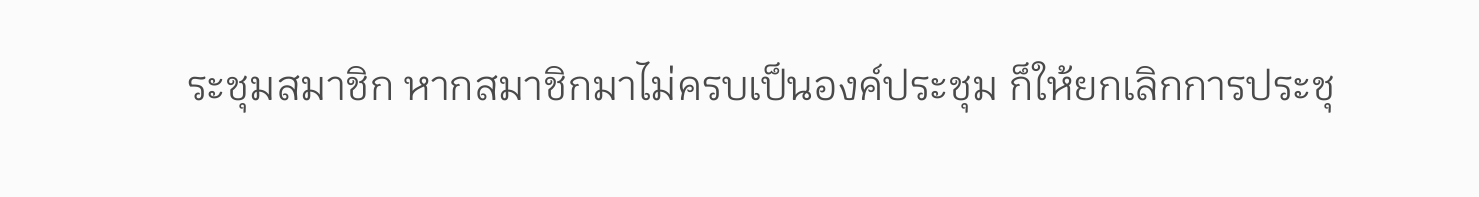ระชุมสมาชิก หากสมาชิกมาไม่ครบเป็นองค์ประชุม ก็ให้ยกเลิกการประชุ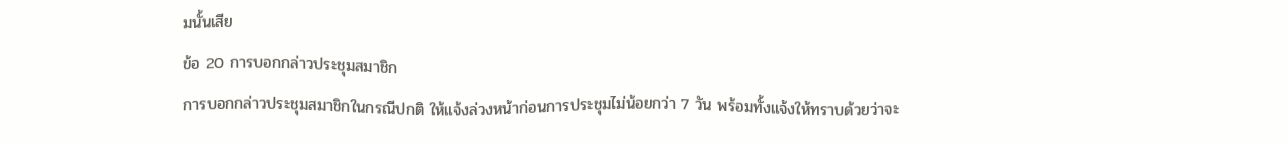มนั้นเสีย
ข้อ 20 การบอกกล่าวประชุมสมาชิก
การบอกกล่าวประชุมสมาชิกในกรณีปกติ ให้แจ้งล่วงหน้าก่อนการประชุมไม่น้อยกว่า 7 วัน พร้อมทั้งแจ้งให้ทราบด้วยว่าจะ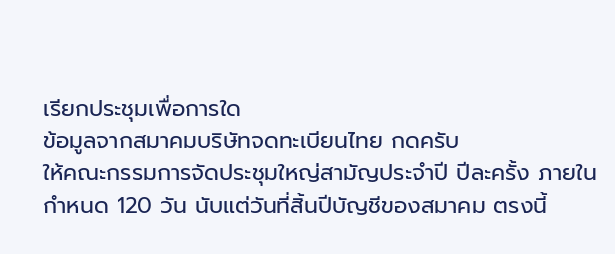เรียกประชุมเพื่อการใด
ข้อมูลจากสมาคมบริษัทจดทะเบียนไทย กดครับ
ให้คณะกรรมการจัดประชุมใหญ่สามัญประจำปี ปีละครั้ง ภายในกำหนด 120 วัน นับแต่วันที่สิ้นปีบัญชีของสมาคม ตรงนี้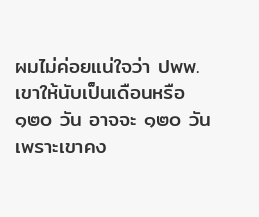ผมไม่ค่อยแน่ใจว่า ปพพ.เขาให้นับเป็นเดือนหรือ ๑๒๐ วัน อาจจะ ๑๒๐ วัน เพราะเขาคง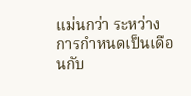แม่นกว่า ระหว่างการกำหนดเป็นเดือนกับ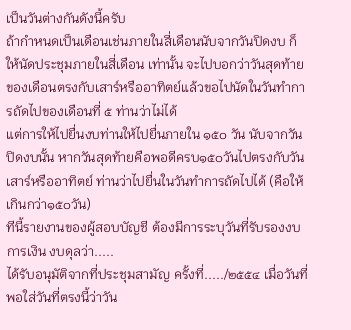เป็นวันต่างกันดังนี้ครับ
ถ้ากำหนดเป็นเดือนเช่นภายในสี่เดือนนับจากวันปิดงบ ก็ให้นัดประชุมภายในสี่เดือน เท่านั้น จะไปบอกว่าวันสุดท้ายของเดือนตรงกับเสาร์หรืออาทิตย์แล้วขอไปนัดในวันทำการถัดไปของเดือนที่ ๕ ท่านว่าไม่ได้
แต่การให้ไปยื่นงบท่านให้ไปยื่นภายใน ๑๕๐ วัน นับจากวันปิดงบนั้น หากวันสุดท้ายคือพอดีครบ๑๕๐วันไปตรงกับวันเสาร์หรืออาทิตย์ ท่านว่าไปยื่นในวันทำการถัดไปได้ (คือให้เกินกว่า๑๕๐วัน)
ทีนี้รายงานของผู้สอบบัญชี ต้องมีการระบุวันที่รับรองงบการเงิน งบดุลว่า.....
ได้รับอนุมัติจากที่ประชุมสามัญ ครั้งที่...../๒๕๕๔ เมื่อวันที่ พอใส่วันที่ตรงนี้ว่าวัน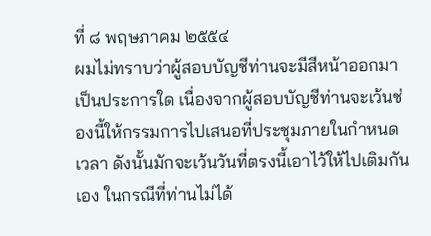ที่ ๘ พฤษภาคม ๒๕๕๔
ผมไม่ทราบว่าผู้สอบบัญชีท่านจะมีสีหน้าออกมาเป็นประการใด เนื่องจากผู้สอบบัญชีท่านจะเว้นช่องนี้ให้กรรมการไปเสนอที่ประชุมภายในกำหนดเวลา ดังนั้นมักจะเว้นวันที่ตรงนี้เอาไว้ให้ไปเติมกันเอง ในกรณีที่ท่านไม่ได้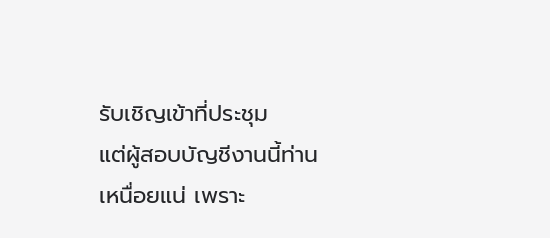รับเชิญเข้าที่ประชุม
แต่ผู้สอบบัญชีงานนี้ท่านเหนื่อยแน่ เพราะ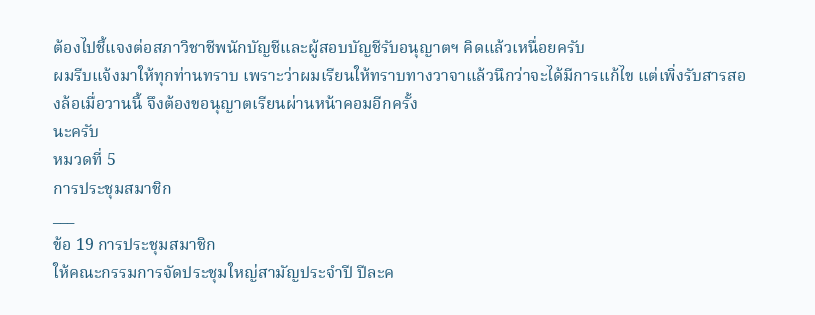ต้องไปชี้แจงต่อสภาวิชาชีพนักบัญชีและผู้สอบบัญชีรับอนุญาตฯ คิดแล้วเหนื่อยครับ
ผมรีบแจ้งมาให้ทุกท่านทราบ เพราะว่าผมเรียนให้ทราบทางวาจาแล้วนึกว่าจะได้มีการแก้ไข แต่เพิ่งรับสารสองล้อเมื่อวานนี้ จึงต้องขอนุญาตเรียนผ่านหน้าคอมอีกครั้ง
นะครับ
หมวดที่ 5
การประชุมสมาชิก
___
ข้อ 19 การประชุมสมาชิก
ให้คณะกรรมการจัดประชุมใหญ่สามัญประจำปี ปีละค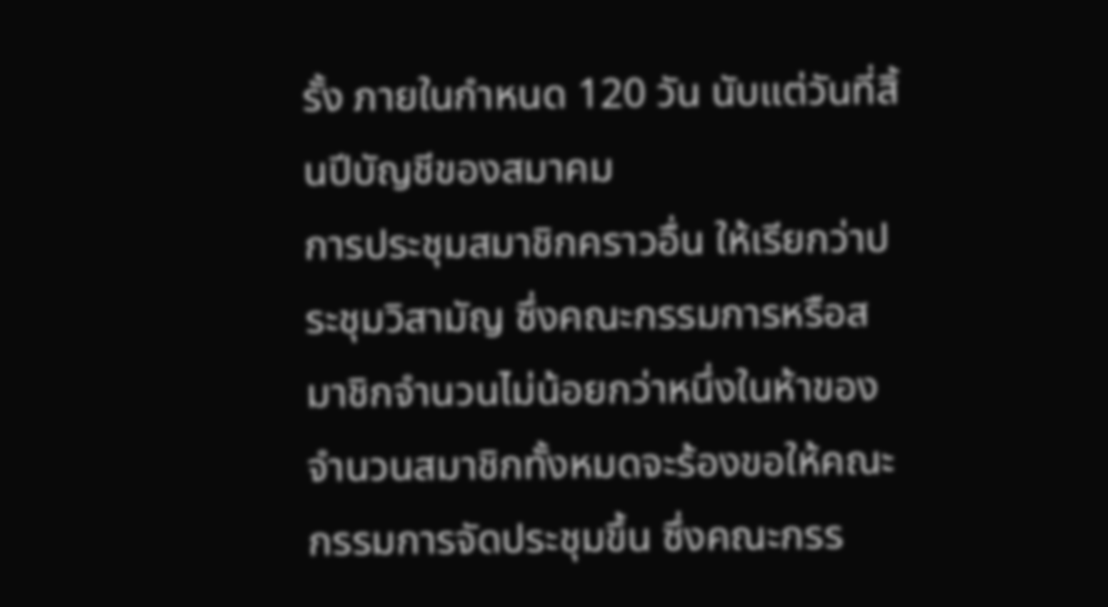รั้ง ภายในกำหนด 120 วัน นับแต่วันที่สิ้นปีบัญชีของสมาคม
การประชุมสมาชิกคราวอื่น ให้เรียกว่าประชุมวิสามัญ ซึ่งคณะกรรมการหรือสมาชิกจำนวนไม่น้อยกว่าหนึ่งในห้าของจำนวนสมาชิกทั้งหมดจะร้องขอให้คณะกรรมการจัดประชุมขึ้น ซึ่งคณะกรร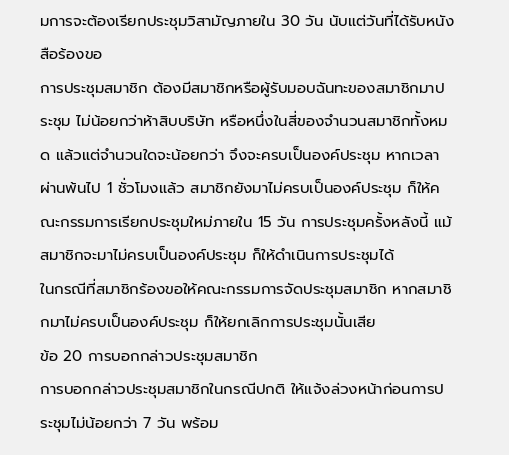มการจะต้องเรียกประชุมวิสามัญภายใน 30 วัน นับแต่วันที่ได้รับหนังสือร้องขอ
การประชุมสมาชิก ต้องมีสมาชิกหรือผู้รับมอบฉันทะของสมาชิกมาประชุม ไม่น้อยกว่าห้าสิบบริษัท หรือหนึ่งในสี่ของจำนวนสมาชิกทั้งหมด แล้วแต่จำนวนใดจะน้อยกว่า จึงจะครบเป็นองค์ประชุม หากเวลาผ่านพ้นไป 1 ชั่วโมงแล้ว สมาชิกยังมาไม่ครบเป็นองค์ประชุม ก็ให้คณะกรรมการเรียกประชุมใหม่ภายใน 15 วัน การประชุมครั้งหลังนี้ แม้สมาชิกจะมาไม่ครบเป็นองค์ประชุม ก็ให้ดำเนินการประชุมได้
ในกรณีที่สมาชิกร้องขอให้คณะกรรมการจัดประชุมสมาชิก หากสมาชิกมาไม่ครบเป็นองค์ประชุม ก็ให้ยกเลิกการประชุมนั้นเสีย
ข้อ 20 การบอกกล่าวประชุมสมาชิก
การบอกกล่าวประชุมสมาชิกในกรณีปกติ ให้แจ้งล่วงหน้าก่อนการประชุมไม่น้อยกว่า 7 วัน พร้อม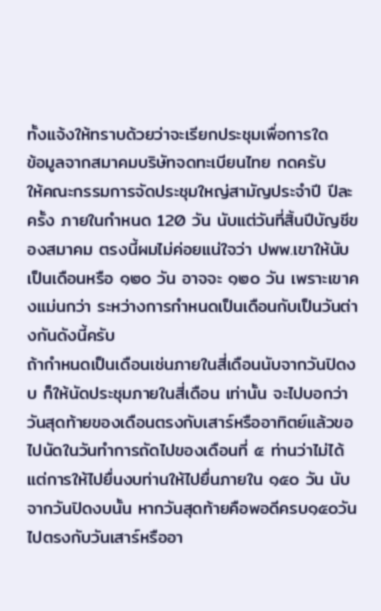ทั้งแจ้งให้ทราบด้วยว่าจะเรียกประชุมเพื่อการใด
ข้อมูลจากสมาคมบริษัทจดทะเบียนไทย กดครับ
ให้คณะกรรมการจัดประชุมใหญ่สามัญประจำปี ปีละครั้ง ภายในกำหนด 120 วัน นับแต่วันที่สิ้นปีบัญชีของสมาคม ตรงนี้ผมไม่ค่อยแน่ใจว่า ปพพ.เขาให้นับเป็นเดือนหรือ ๑๒๐ วัน อาจจะ ๑๒๐ วัน เพราะเขาคงแม่นกว่า ระหว่างการกำหนดเป็นเดือนกับเป็นวันต่างกันดังนี้ครับ
ถ้ากำหนดเป็นเดือนเช่นภายในสี่เดือนนับจากวันปิดงบ ก็ให้นัดประชุมภายในสี่เดือน เท่านั้น จะไปบอกว่าวันสุดท้ายของเดือนตรงกับเสาร์หรืออาทิตย์แล้วขอไปนัดในวันทำการถัดไปของเดือนที่ ๕ ท่านว่าไม่ได้
แต่การให้ไปยื่นงบท่านให้ไปยื่นภายใน ๑๕๐ วัน นับจากวันปิดงบนั้น หากวันสุดท้ายคือพอดีครบ๑๕๐วันไปตรงกับวันเสาร์หรืออา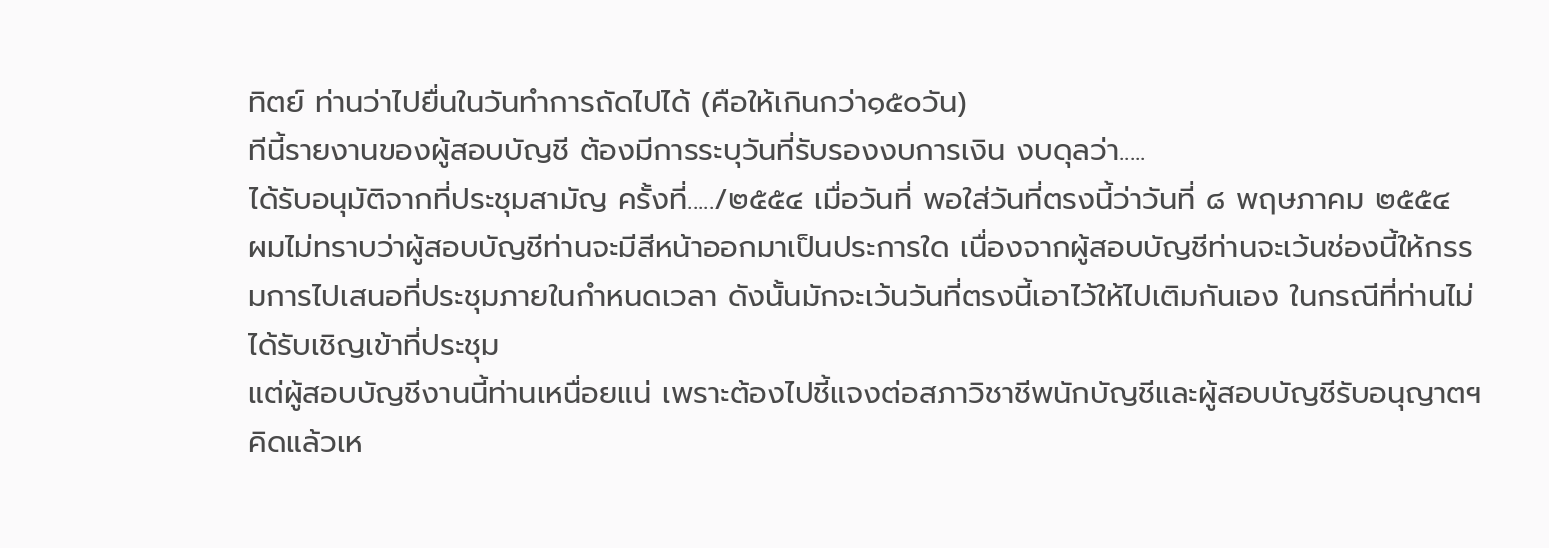ทิตย์ ท่านว่าไปยื่นในวันทำการถัดไปได้ (คือให้เกินกว่า๑๕๐วัน)
ทีนี้รายงานของผู้สอบบัญชี ต้องมีการระบุวันที่รับรองงบการเงิน งบดุลว่า.....
ได้รับอนุมัติจากที่ประชุมสามัญ ครั้งที่...../๒๕๕๔ เมื่อวันที่ พอใส่วันที่ตรงนี้ว่าวันที่ ๘ พฤษภาคม ๒๕๕๔
ผมไม่ทราบว่าผู้สอบบัญชีท่านจะมีสีหน้าออกมาเป็นประการใด เนื่องจากผู้สอบบัญชีท่านจะเว้นช่องนี้ให้กรรมการไปเสนอที่ประชุมภายในกำหนดเวลา ดังนั้นมักจะเว้นวันที่ตรงนี้เอาไว้ให้ไปเติมกันเอง ในกรณีที่ท่านไม่ได้รับเชิญเข้าที่ประชุม
แต่ผู้สอบบัญชีงานนี้ท่านเหนื่อยแน่ เพราะต้องไปชี้แจงต่อสภาวิชาชีพนักบัญชีและผู้สอบบัญชีรับอนุญาตฯ คิดแล้วเห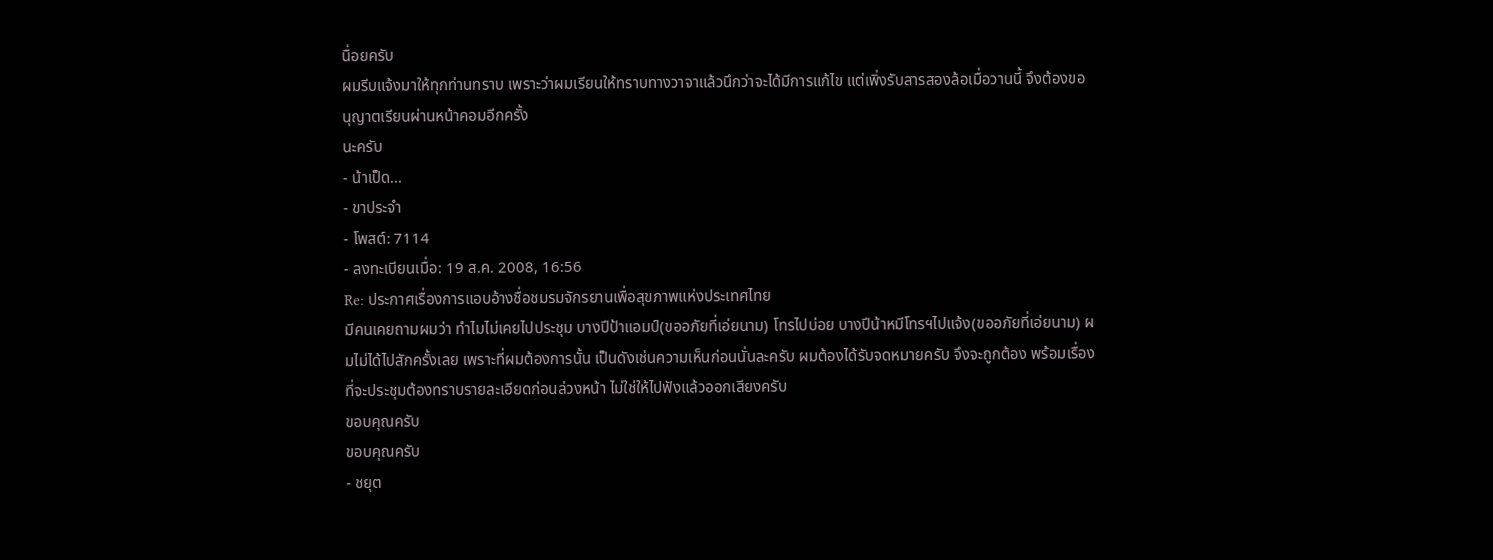นื่อยครับ
ผมรีบแจ้งมาให้ทุกท่านทราบ เพราะว่าผมเรียนให้ทราบทางวาจาแล้วนึกว่าจะได้มีการแก้ไข แต่เพิ่งรับสารสองล้อเมื่อวานนี้ จึงต้องขอนุญาตเรียนผ่านหน้าคอมอีกครั้ง
นะครับ
- น้าเป็ด...
- ขาประจำ
- โพสต์: 7114
- ลงทะเบียนเมื่อ: 19 ส.ค. 2008, 16:56
Re: ประกาศเรื่องการแอบอ้างชื่อชมรมจักรยานเพื่อสุขภาพแห่งประเทศไทย
มีคนเคยถามผมว่า ทำไมไม่เคยไปประชุม บางปีป้าแอมป์(ขออภัยที่เอ่ยนาม) โทรไปบ่อย บางปีน้าหมีโทรฯไปแจ้ง(ขออภัยที่เอ่ยนาม) ผมไม่ได้ไปสักครั้งเลย เพราะที่ผมต้องการนั้น เป็นดังเช่นความเห็นก่อนนั่นละครับ ผมต้องได้รับจดหมายครับ จึงจะถูกต้อง พร้อมเรื่องที่จะประชุมต้องทราบรายละเอียดก่อนล่วงหน้า ไม่ใช่ให้ไปฟังแล้วออกเสียงครับ
ขอบคุณครับ
ขอบคุณครับ
- ชยุต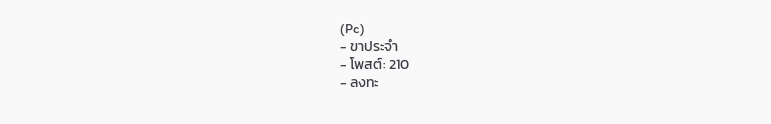(Pc)
- ขาประจำ
- โพสต์: 210
- ลงทะ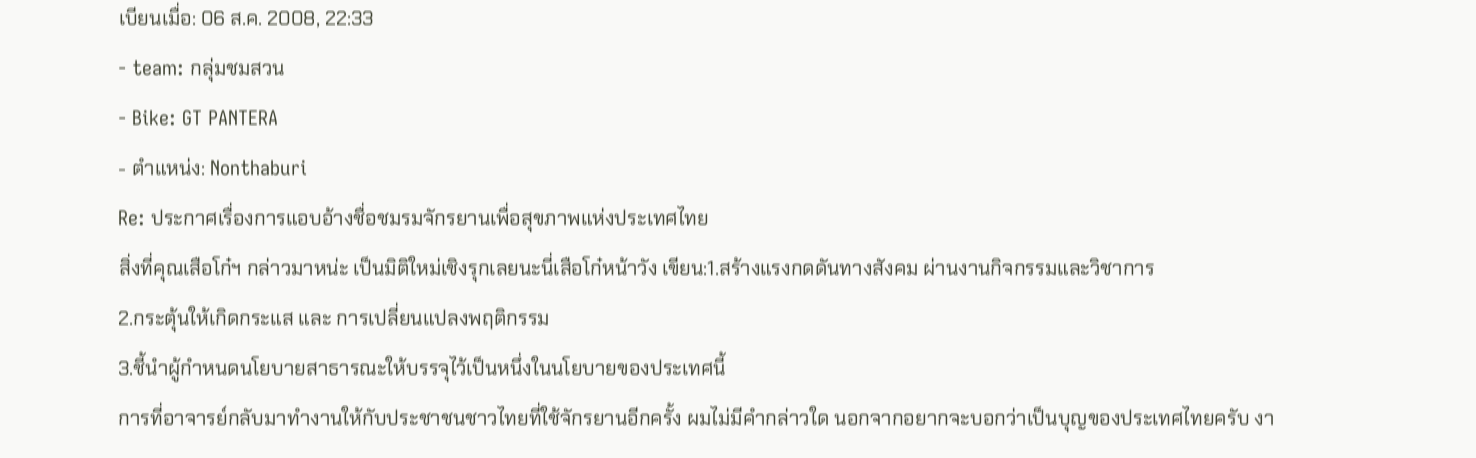เบียนเมื่อ: 06 ส.ค. 2008, 22:33
- team: กลุ่มชมสวน
- Bike: GT PANTERA
- ตำแหน่ง: Nonthaburi
Re: ประกาศเรื่องการแอบอ้างชื่อชมรมจักรยานเพื่อสุขภาพแห่งประเทศไทย
สิ่งที่คุณเสือโก๋ฯ กล่าวมาหน่ะ เป็นมิติใหม่เชิงรุกเลยนะนี่เสือโก๋หน้าวัง เขียน:1.สร้างแรงกดดันทางสังคม ผ่านงานกิจกรรมและวิชาการ
2.กระตุ้นให้เกิดกระแส และ การเปลี่ยนแปลงพฤติกรรม
3.ชี้นำผู้กำหนดนโยบายสาธารณะให้บรรจุไว้เป็นหนึ่งในนโยบายของประเทศนี้
การที่อาจารย์กลับมาทำงานให้กับประชาชนชาวไทยที่ใช้จักรยานอีกครั้ง ผมไม่มีคำกล่าวใด นอกจากอยากจะบอกว่าเป็นบุญของประเทศไทยครับ งา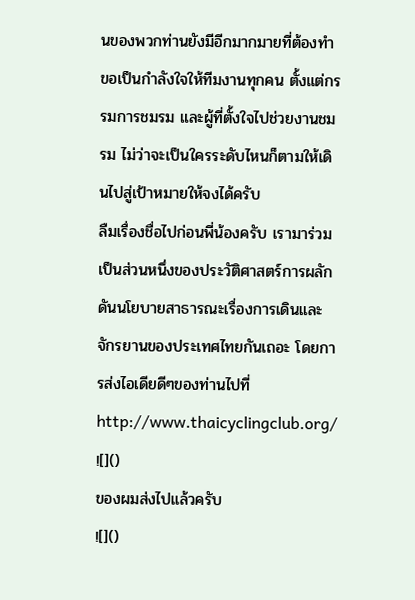นของพวกท่านยังมีอีกมากมายที่ต้องทำ ขอเป็นกำลังใจให้ทีมงานทุกคน ตั้งแต่กรรมการชมรม และผู้ที่ตั้งใจไปช่วยงานชมรม ไม่ว่าจะเป็นใครระดับไหนก็ตามให้เดินไปสู่เป้าหมายให้จงได้ครับ
ลืมเรื่องชื่อไปก่อนพี่น้องครับ เรามาร่วมเป็นส่วนหนึ่งของประวัติศาสตร์การผลักดันนโยบายสาธารณะเรื่องการเดินและจักรยานของประเทศไทยกันเถอะ โดยการส่งไอเดียดีๆของท่านไปที่ http://www.thaicyclingclub.org/
![]()
ของผมส่งไปแล้วครับ
![]()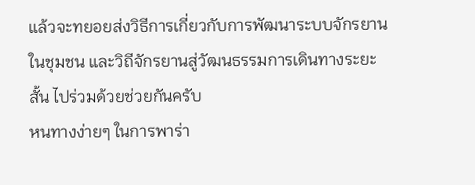แล้วจะทยอยส่งวิธีการเกี่ยวกับการพัฒนาระบบจักรยานในชุมชน และวิถีจักรยานสู่วัฒนธรรมการเดินทางระยะสั้น ไปร่วมด้วยช่วยกันครับ
หนทางง่ายๆ ในการพาร่า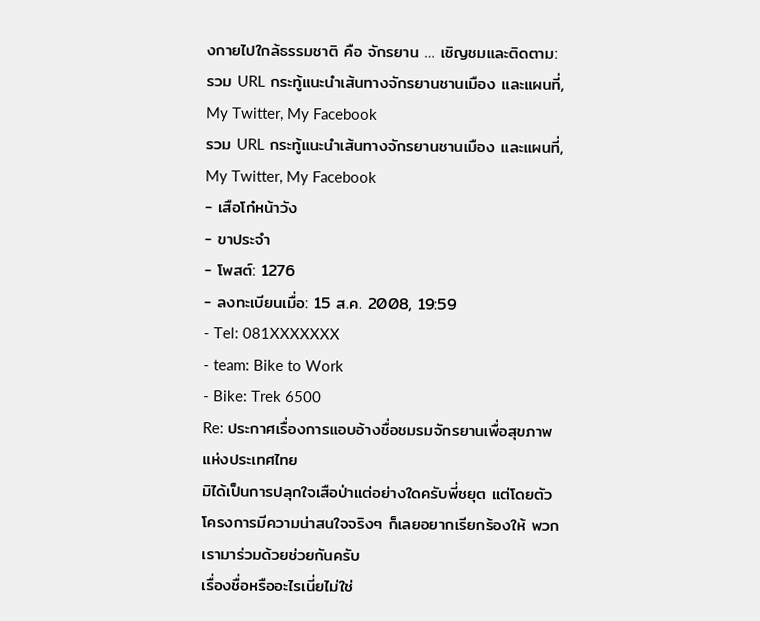งกายไปใกล้ธรรมชาติ คือ จักรยาน … เชิญชมและติดตาม:
รวม URL กระทู้แนะนำเส้นทางจักรยานชานเมือง และแผนที่, My Twitter, My Facebook
รวม URL กระทู้แนะนำเส้นทางจักรยานชานเมือง และแผนที่, My Twitter, My Facebook
- เสือโก๋หน้าวัง
- ขาประจำ
- โพสต์: 1276
- ลงทะเบียนเมื่อ: 15 ส.ค. 2008, 19:59
- Tel: 081XXXXXXX
- team: Bike to Work
- Bike: Trek 6500
Re: ประกาศเรื่องการแอบอ้างชื่อชมรมจักรยานเพื่อสุขภาพแห่งประเทศไทย
มิได้เป็นการปลุกใจเสือป่าแต่อย่างใดครับพี่ชยุต แต่โดยตัวโครงการมีความน่าสนใจจริงๆ ก็เลยอยากเรียกร้องให้ พวกเรามาร่วมด้วยช่วยกันครับ
เรื่องชื่อหรืออะไรเนี่ยไม่ใช่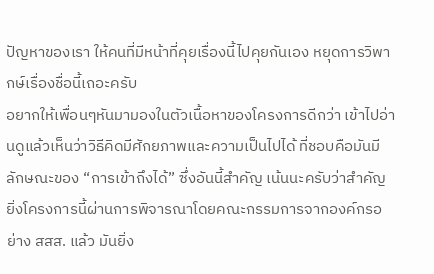ปัญหาของเรา ให้คนที่มีหน้าที่คุยเรื่องนี้ไปคุยกันเอง หยุดการวิพากษ์เรื่องชื่อนี้เถอะครับ
อยากให้เพื่อนๆหันมามองในตัวเนื้อหาของโครงการดีกว่า เข้าไปอ่านดูแล้วเห็นว่าวิธีคิดมีศักยภาพและความเป็นไปได้ ที่ชอบคือมันมีลักษณะของ “การเข้าถึงได้” ซึ่งอันนี้สำคัญ เน้นนะครับว่าสำคัญ
ยิ่งโครงการนี้ผ่านการพิจารณาโดยคณะกรรมการจากองค์กรอย่าง สสส. แล้ว มันยิ่ง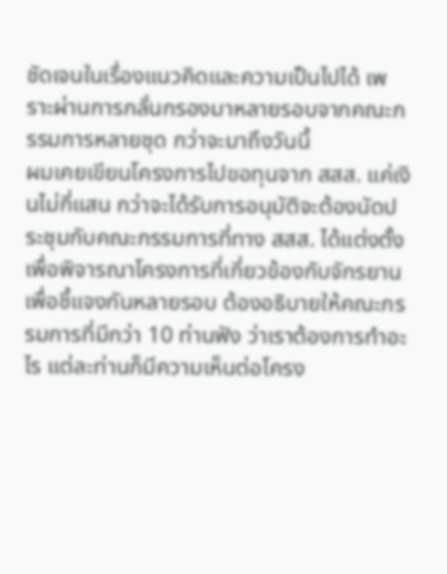ชัดเจนในเรื่องแนวคิดและความเป็นไปได้ เพราะผ่านการกลั่นกรองมาหลายรอบจากคณะกรรมการหลายชุด กว่าจะมาถึงวันนี้
ผมเคยเขียนโครงการไปขอทุนจาก สสส. แค่เงินไม่กี่แสน กว่าจะได้รับการอนุมัติจะต้องนัดประชุมกับคณะกรรมการที่ทาง สสส. ได้แต่งตั้งเพื่อพิจารณาโครงการที่เกี่ยวข้องกับจักรยาน เพื่อชี้แจงกันหลายรอบ ต้องอธิบายให้คณะกรรมการที่มีกว่า 10 ท่านฟัง ว่าเราต้องการทำอะไร แต่ละท่านก็มีความเห็นต่อโครง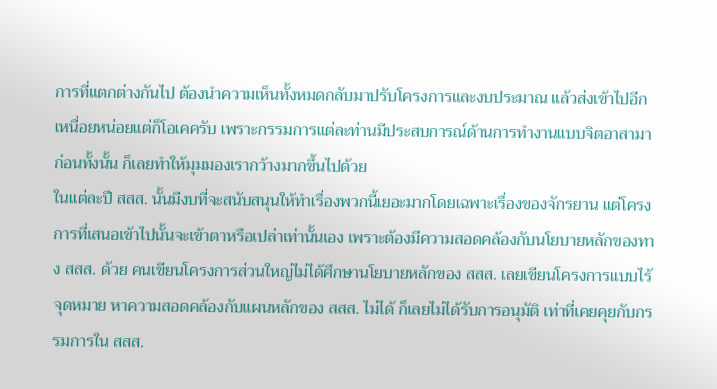การที่แตกต่างกันไป ต้องนำความเห็นทั้งหมดกลับมาปรับโครงการและงบประมาณ แล้วส่งเข้าไปอีก เหนื่อยหน่อยแต่ก็โอเคครับ เพราะกรรมการแต่ละท่านมีประสบการณ์ด้านการทำงานแบบจิตอาสามาก่อนทั้งนั้น ก็เลยทำให้มุมมองเรากว้างมากขึ้นไปด้วย
ในแต่ละปี สสส. นั้นมีงบที่จะสนับสนุนให้ทำเรื่องพวกนี้เยอะมากโดยเฉพาะเรื่องของจักรยาน แต่โครงการที่เสนอเข้าไปนั้นจะเข้าตาหรือเปล่าเท่านั้นเอง เพราะต้องมีความสอดคล้องกับนโยบายหลักของทาง สสส. ด้วย คนเขียนโครงการส่วนใหญ่ไม่ได้ศึกษานโยบายหลักของ สสส. เลยเขียนโครงการแบบไร้จุดหมาย หาความสอดคล้องกับแผนหลักของ สสส. ไม่ได้ ก็เลยไม่ได้รับการอนุมัติ เท่าที่เคยคุยกับกรรมการใน สสส.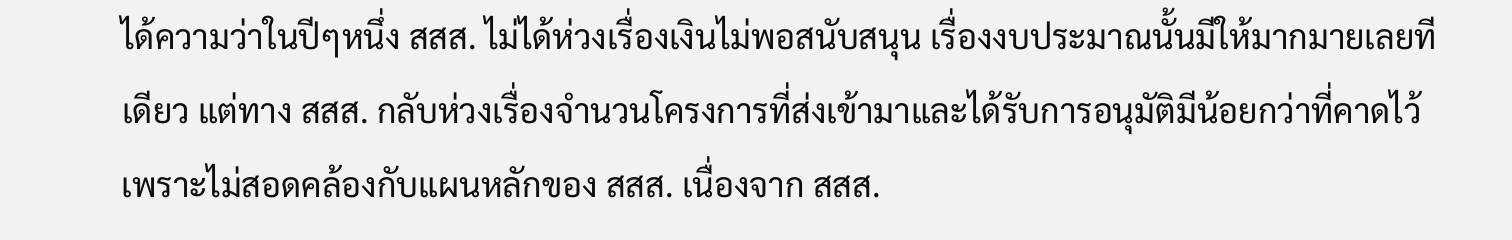ได้ความว่าในปีๆหนึ่ง สสส. ไม่ได้ห่วงเรื่องเงินไม่พอสนับสนุน เรื่องงบประมาณนั้นมีให้มากมายเลยทีเดียว แต่ทาง สสส. กลับห่วงเรื่องจำนวนโครงการที่ส่งเข้ามาและได้รับการอนุมัติมีน้อยกว่าที่คาดไว้ เพราะไม่สอดคล้องกับแผนหลักของ สสส. เนื่องจาก สสส.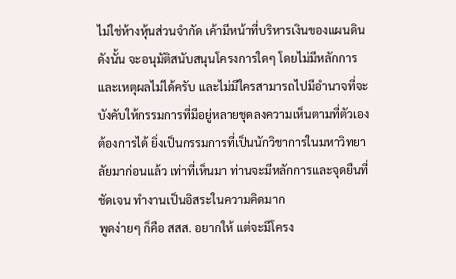ไม่ใช่ห้างหุ้นส่วนจำกัด เค้ามีหน้าที่บริหารเงินของแผนดิน ดังนั้น จะอนุมัติสนับสนุนโครงการใดๆ โดยไม่มีหลักการและเหตุผลไม่ได้ครับ และไม่มีใครสามารถไปมีอำนาจที่จะบังคับให้กรรมการที่มีอยู่หลายชุดลงความเห็นตามที่ตัวเองต้องการได้ ยิ่งเป็นกรรมการที่เป็นนักวิชาการในมหาวิทยาลัยมาก่อนแล้ว เท่าที่เห็นมา ท่านจะมีหลักการและจุดยืนที่ชัดเจน ทำงานเป็นอิสระในความคิดมาก
พูดง่ายๆ ก็คือ สสส. อยากให้ แต่จะมีโครง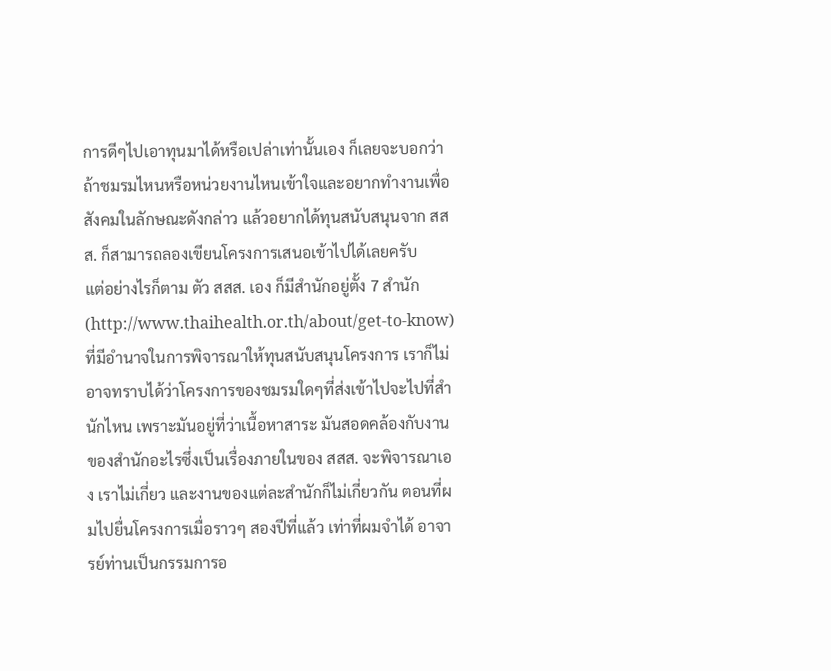การดีๆไปเอาทุนมาได้หรือเปล่าเท่านั้นเอง ก็เลยจะบอกว่า ถ้าชมรมไหนหรือหน่วยงานไหนเข้าใจและอยากทำงานเพื่อสังคมในลักษณะดังกล่าว แล้วอยากได้ทุนสนับสนุนจาก สสส. ก็สามารถลองเขียนโครงการเสนอเข้าไปได้เลยครับ
แต่อย่างไรก็ตาม ตัว สสส. เอง ก็มีสำนักอยู่ตั้ง 7 สำนัก (http://www.thaihealth.or.th/about/get-to-know) ที่มีอำนาจในการพิจารณาให้ทุนสนับสนุนโครงการ เราก็ไม่อาจทราบได้ว่าโครงการของชมรมใดๆที่ส่งเข้าไปจะไปที่สำนักไหน เพราะมันอยู่ที่ว่าเนื้อหาสาระ มันสอดคล้องกับงานของสำนักอะไรซึ่งเป็นเรื่องภายในของ สสส. จะพิจารณาเอง เราไม่เกี่ยว และงานของแต่ละสำนักก็ไม่เกี่ยวกัน ตอนที่ผมไปยื่นโครงการเมื่อราวๆ สองปีที่แล้ว เท่าที่ผมจำได้ อาจารย์ท่านเป็นกรรมการอ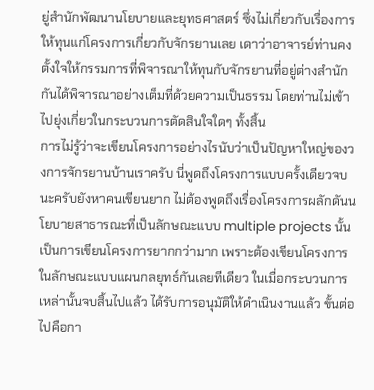ยู่สำนักพัฒนานโยบายและยุทธศาสตร์ ซึ่งไม่เกี่ยวกับเรื่องการให้ทุนแก่โครงการเกี่ยวกับจักรยานเลย เดาว่าอาจารย์ท่านคงตั้งใจให้กรรมการที่พิจารณาให้ทุนกับจักรยานที่อยู่ต่างสำนักกันได้พิจารณาอย่างเต็มที่ด้วยความเป็นธรรม โดยท่านไม่เข้าไปยุ่งเกี่ยวในกระบวนการตัดสินใจใดๆ ทั้งสิ้น
การไม่รู้ว่าจะเขียนโครงการอย่างไรนับว่าเป็นปัญหาใหญ่ของวงการจักรยานบ้านเราครับ นี่พูดถึงโครงการแบบครั้งเดียวจบนะครับยังหาคนเขียนยาก ไม่ต้องพูดถึงเรื่องโครงการผลักดันนโยบายสาธารณะที่เป็นลักษณะแบบ multiple projects นั้นเป็นการเขียนโครงการยากกว่ามาก เพราะต้องเขียนโครงการในลักษณะแบบแผนกลยุทธ์กันเลยทีเดียว ในเมื่อกระบวนการเหล่านั้นจบสิ้นไปแล้ว ได้รับการอนุมัติให้ดำเนินงานแล้ว ขั้นต่อไปคือกา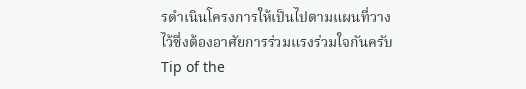รดำเนินโครงการให้เป็นไปตามแผนที่วางไว้ซึ่งต้องอาศัยการร่วมแรงร่วมใจกันครับ
Tip of the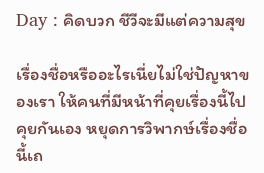Day : คิดบวก ชีวีจะมีแต่ความสุข

เรื่องชื่อหรืออะไรเนี่ยไม่ใช่ปัญหาของเรา ให้คนที่มีหน้าที่คุยเรื่องนี้ไปคุยกันเอง หยุดการวิพากษ์เรื่องชื่อนี้เถ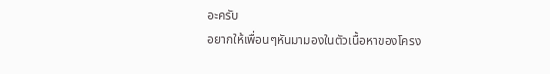อะครับ
อยากให้เพื่อนๆหันมามองในตัวเนื้อหาของโครง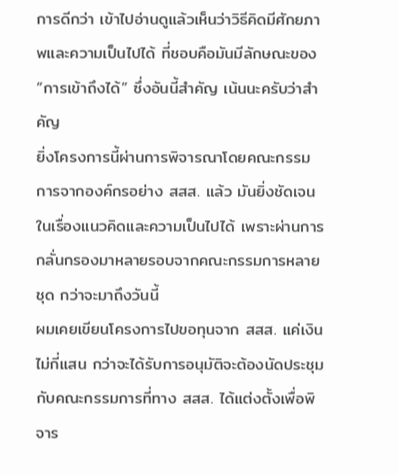การดีกว่า เข้าไปอ่านดูแล้วเห็นว่าวิธีคิดมีศักยภาพและความเป็นไปได้ ที่ชอบคือมันมีลักษณะของ “การเข้าถึงได้” ซึ่งอันนี้สำคัญ เน้นนะครับว่าสำคัญ
ยิ่งโครงการนี้ผ่านการพิจารณาโดยคณะกรรมการจากองค์กรอย่าง สสส. แล้ว มันยิ่งชัดเจนในเรื่องแนวคิดและความเป็นไปได้ เพราะผ่านการกลั่นกรองมาหลายรอบจากคณะกรรมการหลายชุด กว่าจะมาถึงวันนี้
ผมเคยเขียนโครงการไปขอทุนจาก สสส. แค่เงินไม่กี่แสน กว่าจะได้รับการอนุมัติจะต้องนัดประชุมกับคณะกรรมการที่ทาง สสส. ได้แต่งตั้งเพื่อพิจาร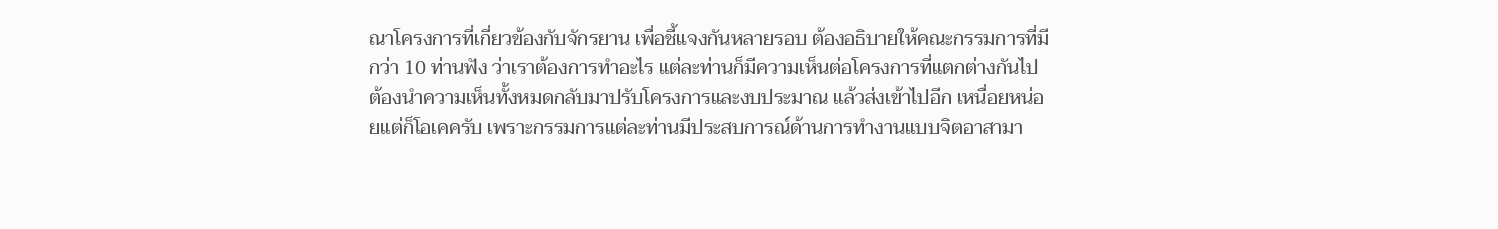ณาโครงการที่เกี่ยวข้องกับจักรยาน เพื่อชี้แจงกันหลายรอบ ต้องอธิบายให้คณะกรรมการที่มีกว่า 10 ท่านฟัง ว่าเราต้องการทำอะไร แต่ละท่านก็มีความเห็นต่อโครงการที่แตกต่างกันไป ต้องนำความเห็นทั้งหมดกลับมาปรับโครงการและงบประมาณ แล้วส่งเข้าไปอีก เหนื่อยหน่อยแต่ก็โอเคครับ เพราะกรรมการแต่ละท่านมีประสบการณ์ด้านการทำงานแบบจิตอาสามา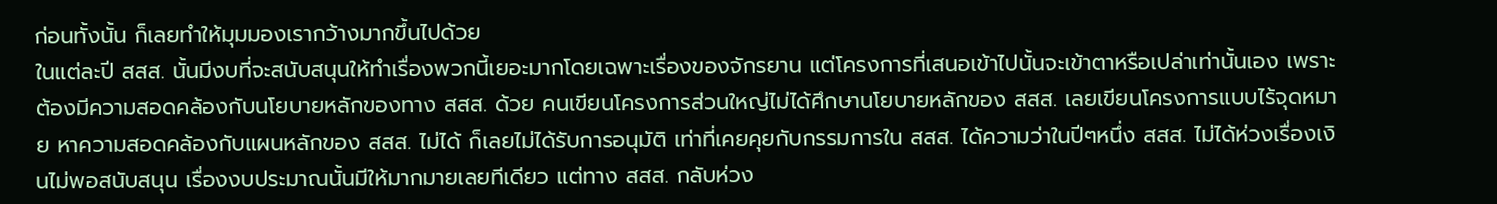ก่อนทั้งนั้น ก็เลยทำให้มุมมองเรากว้างมากขึ้นไปด้วย
ในแต่ละปี สสส. นั้นมีงบที่จะสนับสนุนให้ทำเรื่องพวกนี้เยอะมากโดยเฉพาะเรื่องของจักรยาน แต่โครงการที่เสนอเข้าไปนั้นจะเข้าตาหรือเปล่าเท่านั้นเอง เพราะต้องมีความสอดคล้องกับนโยบายหลักของทาง สสส. ด้วย คนเขียนโครงการส่วนใหญ่ไม่ได้ศึกษานโยบายหลักของ สสส. เลยเขียนโครงการแบบไร้จุดหมาย หาความสอดคล้องกับแผนหลักของ สสส. ไม่ได้ ก็เลยไม่ได้รับการอนุมัติ เท่าที่เคยคุยกับกรรมการใน สสส. ได้ความว่าในปีๆหนึ่ง สสส. ไม่ได้ห่วงเรื่องเงินไม่พอสนับสนุน เรื่องงบประมาณนั้นมีให้มากมายเลยทีเดียว แต่ทาง สสส. กลับห่วง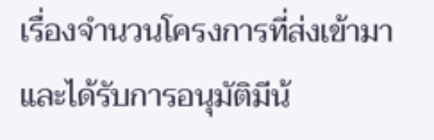เรื่องจำนวนโครงการที่ส่งเข้ามาและได้รับการอนุมัติมีน้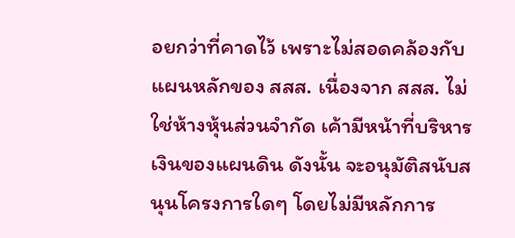อยกว่าที่คาดไว้ เพราะไม่สอดคล้องกับแผนหลักของ สสส. เนื่องจาก สสส. ไม่ใช่ห้างหุ้นส่วนจำกัด เค้ามีหน้าที่บริหารเงินของแผนดิน ดังนั้น จะอนุมัติสนับสนุนโครงการใดๆ โดยไม่มีหลักการ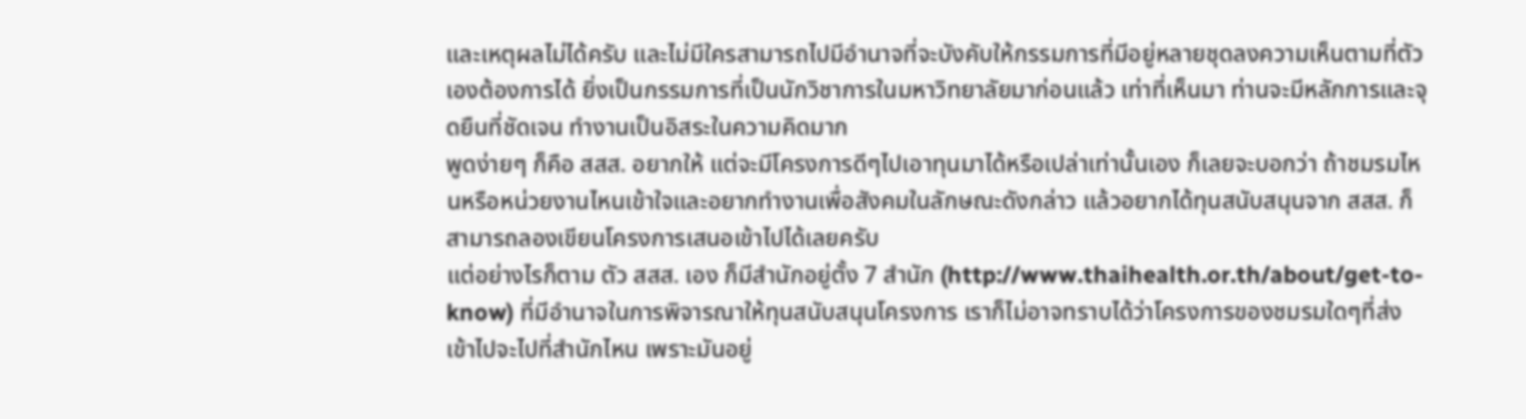และเหตุผลไม่ได้ครับ และไม่มีใครสามารถไปมีอำนาจที่จะบังคับให้กรรมการที่มีอยู่หลายชุดลงความเห็นตามที่ตัวเองต้องการได้ ยิ่งเป็นกรรมการที่เป็นนักวิชาการในมหาวิทยาลัยมาก่อนแล้ว เท่าที่เห็นมา ท่านจะมีหลักการและจุดยืนที่ชัดเจน ทำงานเป็นอิสระในความคิดมาก
พูดง่ายๆ ก็คือ สสส. อยากให้ แต่จะมีโครงการดีๆไปเอาทุนมาได้หรือเปล่าเท่านั้นเอง ก็เลยจะบอกว่า ถ้าชมรมไหนหรือหน่วยงานไหนเข้าใจและอยากทำงานเพื่อสังคมในลักษณะดังกล่าว แล้วอยากได้ทุนสนับสนุนจาก สสส. ก็สามารถลองเขียนโครงการเสนอเข้าไปได้เลยครับ
แต่อย่างไรก็ตาม ตัว สสส. เอง ก็มีสำนักอยู่ตั้ง 7 สำนัก (http://www.thaihealth.or.th/about/get-to-know) ที่มีอำนาจในการพิจารณาให้ทุนสนับสนุนโครงการ เราก็ไม่อาจทราบได้ว่าโครงการของชมรมใดๆที่ส่งเข้าไปจะไปที่สำนักไหน เพราะมันอยู่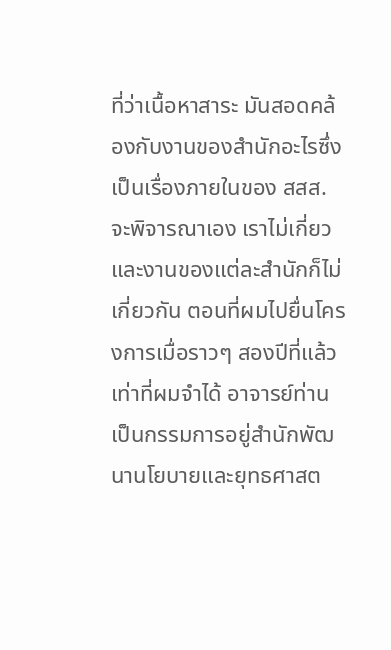ที่ว่าเนื้อหาสาระ มันสอดคล้องกับงานของสำนักอะไรซึ่งเป็นเรื่องภายในของ สสส. จะพิจารณาเอง เราไม่เกี่ยว และงานของแต่ละสำนักก็ไม่เกี่ยวกัน ตอนที่ผมไปยื่นโครงการเมื่อราวๆ สองปีที่แล้ว เท่าที่ผมจำได้ อาจารย์ท่านเป็นกรรมการอยู่สำนักพัฒนานโยบายและยุทธศาสต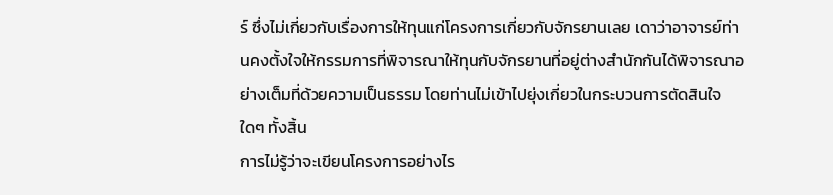ร์ ซึ่งไม่เกี่ยวกับเรื่องการให้ทุนแก่โครงการเกี่ยวกับจักรยานเลย เดาว่าอาจารย์ท่านคงตั้งใจให้กรรมการที่พิจารณาให้ทุนกับจักรยานที่อยู่ต่างสำนักกันได้พิจารณาอย่างเต็มที่ด้วยความเป็นธรรม โดยท่านไม่เข้าไปยุ่งเกี่ยวในกระบวนการตัดสินใจใดๆ ทั้งสิ้น
การไม่รู้ว่าจะเขียนโครงการอย่างไร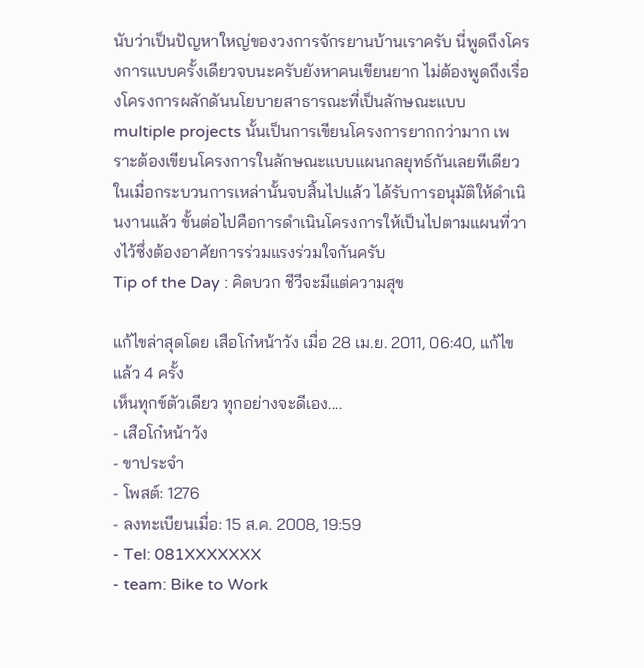นับว่าเป็นปัญหาใหญ่ของวงการจักรยานบ้านเราครับ นี่พูดถึงโครงการแบบครั้งเดียวจบนะครับยังหาคนเขียนยาก ไม่ต้องพูดถึงเรื่องโครงการผลักดันนโยบายสาธารณะที่เป็นลักษณะแบบ multiple projects นั้นเป็นการเขียนโครงการยากกว่ามาก เพราะต้องเขียนโครงการในลักษณะแบบแผนกลยุทธ์กันเลยทีเดียว ในเมื่อกระบวนการเหล่านั้นจบสิ้นไปแล้ว ได้รับการอนุมัติให้ดำเนินงานแล้ว ขั้นต่อไปคือการดำเนินโครงการให้เป็นไปตามแผนที่วางไว้ซึ่งต้องอาศัยการร่วมแรงร่วมใจกันครับ
Tip of the Day : คิดบวก ชีวีจะมีแต่ความสุข

แก้ไขล่าสุดโดย เสือโก๋หน้าวัง เมื่อ 28 เม.ย. 2011, 06:40, แก้ไขแล้ว 4 ครั้ง
เห็นทุกข์ตัวเดียว ทุกอย่างจะดีเอง....
- เสือโก๋หน้าวัง
- ขาประจำ
- โพสต์: 1276
- ลงทะเบียนเมื่อ: 15 ส.ค. 2008, 19:59
- Tel: 081XXXXXXX
- team: Bike to Work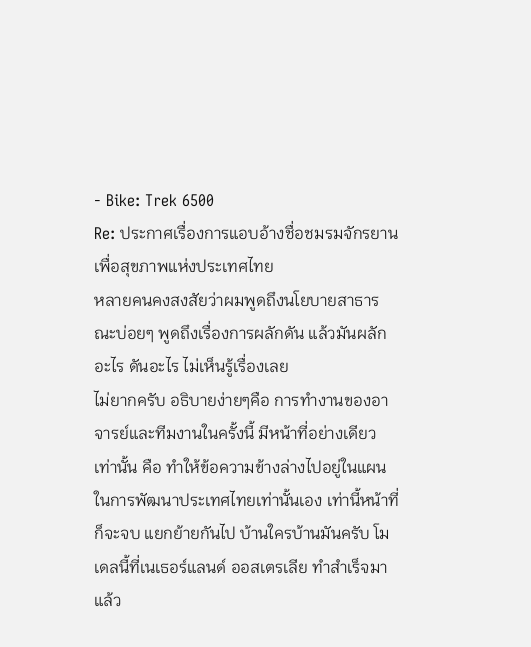- Bike: Trek 6500
Re: ประกาศเรื่องการแอบอ้างชื่อชมรมจักรยานเพื่อสุขภาพแห่งประเทศไทย
หลายคนคงสงสัยว่าผมพูดถึงนโยบายสาธารณะบ่อยๆ พูดถึงเรื่องการผลักดัน แล้วมันผลักอะไร ดันอะไร ไม่เห็นรู้เรื่องเลย
ไม่ยากครับ อธิบายง่ายๆคือ การทำงานของอาจารย์และทีมงานในครั้งนี้ มีหน้าที่อย่างเดียวเท่านั้น คือ ทำให้ข้อความข้างล่างไปอยู่ในแผนในการพัฒนาประเทศไทยเท่านั้นเอง เท่านี้หน้าที่ก็จะจบ แยกย้ายกันไป บ้านใครบ้านมันครับ โมเดลนี้ที่เนเธอร์แลนด์ ออสเตรเลีย ทำสำเร็จมาแล้ว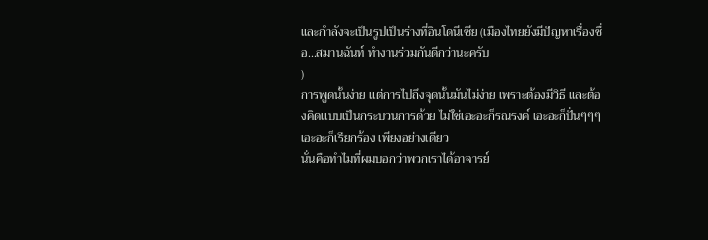และกำลังจะเป็นรูปเป็นร่างที่อินโดนีเซีย (เมืองไทยยังมีปัญหาเรื่องชื่อ...สมานฉันท์ ทำงานร่วมกันดีกว่านะครับ
)
การพูดนั้นง่าย แต่การไปถึงจุดนั้นมันไม่ง่าย เพราะต้องมีวิธี และต้องคิดแบบเป็นกระบวนการด้วย ไม่ใช่เอะอะก็รณรงค์ เอะอะก็ปั่นๆๆๆ เอะอะก็เรียกร้อง เพียงอย่างเดียว
นั่นคือทำไมที่ผมบอกว่าพวกเราได้อาจารย์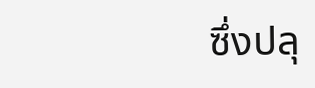ซึ่งปลุ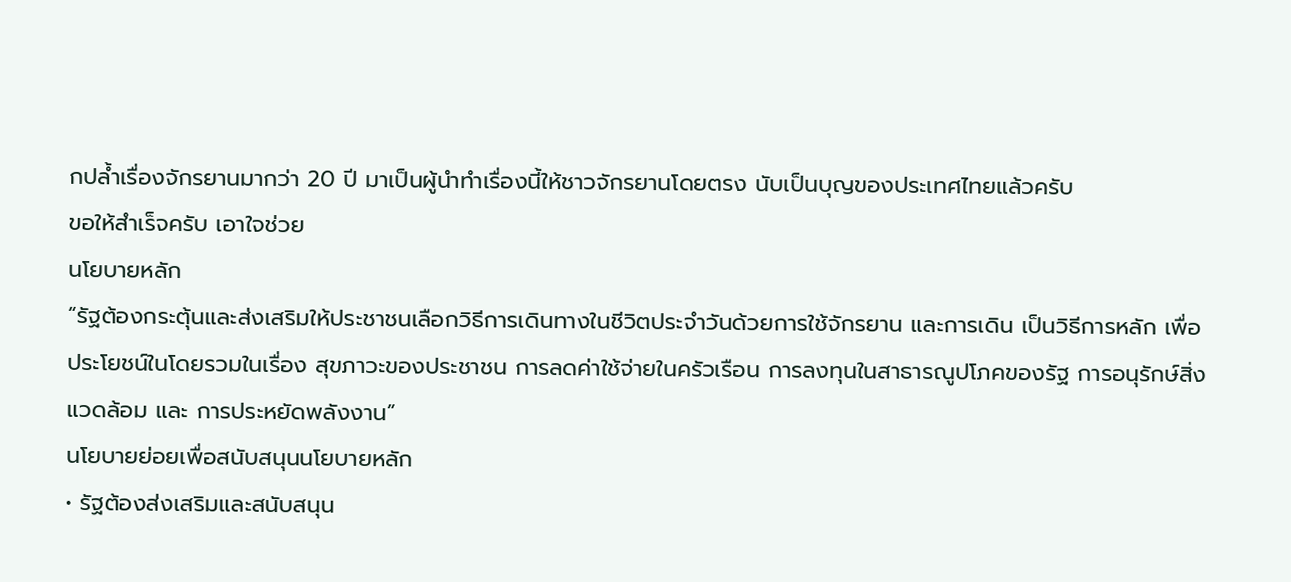กปล้ำเรื่องจักรยานมากว่า 20 ปี มาเป็นผู้นำทำเรื่องนี้ให้ชาวจักรยานโดยตรง นับเป็นบุญของประเทศไทยแล้วครับ
ขอให้สำเร็จครับ เอาใจช่วย
นโยบายหลัก
“รัฐต้องกระตุ้นและส่งเสริมให้ประชาชนเลือกวิธีการเดินทางในชีวิตประจำวันด้วยการใช้จักรยาน และการเดิน เป็นวิธีการหลัก เพื่อประโยชน์ในโดยรวมในเรื่อง สุขภาวะของประชาชน การลดค่าใช้จ่ายในครัวเรือน การลงทุนในสาธารณูปโภคของรัฐ การอนุรักษ์สิ่งแวดล้อม และ การประหยัดพลังงาน”
นโยบายย่อยเพื่อสนับสนุนนโยบายหลัก
• รัฐต้องส่งเสริมและสนับสนุน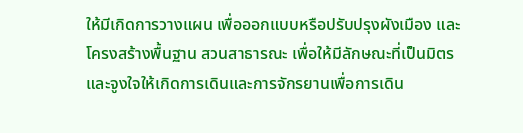ให้มีเกิดการวางแผน เพื่อออกแบบหรือปรับปรุงผังเมือง และ โครงสร้างพื้นฐาน สวนสาธารณะ เพื่อให้มีลักษณะที่เป็นมิตร และจูงใจให้เกิดการเดินและการจักรยานเพื่อการเดิน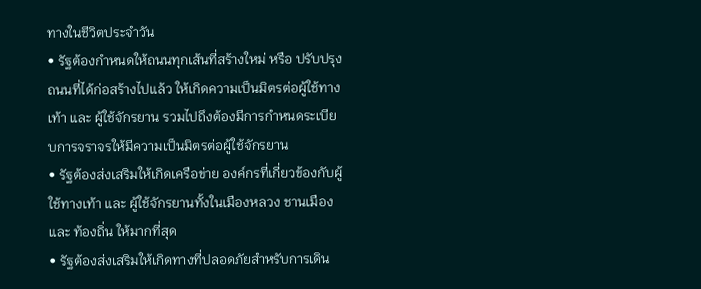ทางในชีวิตประจำวัน
• รัฐต้องกำหนดให้ถนนทุกเส้นที่สร้างใหม่ หรือ ปรับปรุงถนนที่ได้ก่อสร้างไปแล้ว ให้เกิดความเป็นมิตรต่อผู้ใช้ทางเท้า และ ผู้ใช้จักรยาน รวมไปถึงต้องมีการกำหนดระเบียบการจราจรให้มีความเป็นมิตรต่อผู้ใช้จักรยาน
• รัฐต้องส่งเสริมให้เกิดเครือข่าย องค์กรที่เกี่ยวข้องกับผู้ใช้ทางเท้า และ ผู้ใช้จักรยานทั้งในเมืองหลวง ชานเมือง และ ท้องถิ่น ให้มากที่สุด
• รัฐต้องส่งเสริมให้เกิดทางที่ปลอดภัยสำหรับการเดิน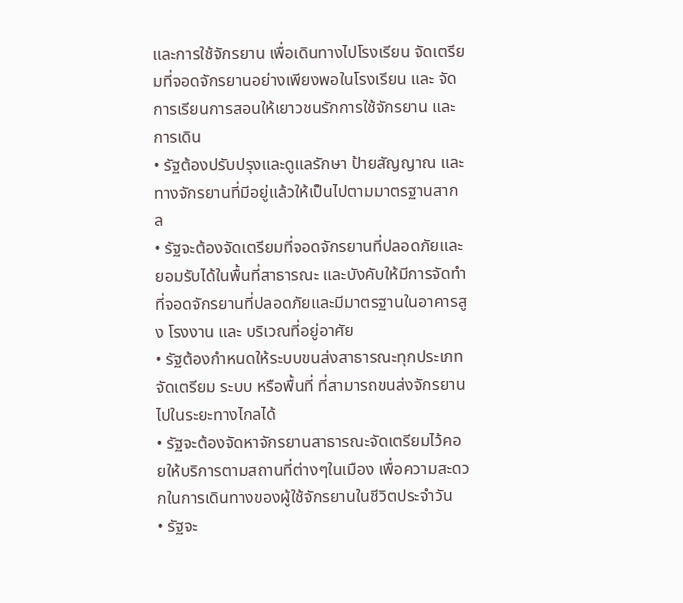และการใช้จักรยาน เพื่อเดินทางไปโรงเรียน จัดเตรียมที่จอดจักรยานอย่างเพียงพอในโรงเรียน และ จัดการเรียนการสอนให้เยาวชนรักการใช้จักรยาน และการเดิน
• รัฐต้องปรับปรุงและดูแลรักษา ป้ายสัญญาณ และ ทางจักรยานที่มีอยู่แล้วให้เป็นไปตามมาตรฐานสากล
• รัฐจะต้องจัดเตรียมที่จอดจักรยานที่ปลอดภัยและยอมรับได้ในพื้นที่สาธารณะ และบังคับให้มีการจัดทำที่จอดจักรยานที่ปลอดภัยและมีมาตรฐานในอาคารสูง โรงงาน และ บริเวณที่อยู่อาศัย
• รัฐต้องกำหนดให้ระบบขนส่งสาธารณะทุกประเภท จัดเตรียม ระบบ หรือพื้นที่ ที่สามารถขนส่งจักรยานไปในระยะทางไกลได้
• รัฐจะต้องจัดหาจักรยานสาธารณะจัดเตรียมไว้คอยให้บริการตามสถานที่ต่างๆในเมือง เพื่อความสะดวกในการเดินทางของผู้ใช้จักรยานในชีวิตประจำวัน
• รัฐจะ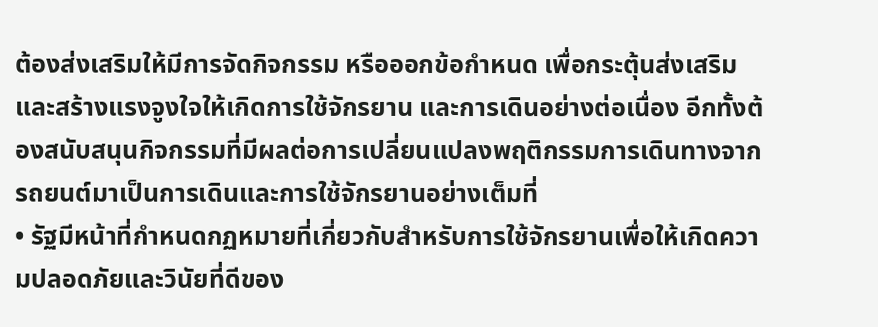ต้องส่งเสริมให้มีการจัดกิจกรรม หรือออกข้อกำหนด เพื่อกระตุ้นส่งเสริม และสร้างแรงจูงใจให้เกิดการใช้จักรยาน และการเดินอย่างต่อเนื่อง อีกทั้งต้องสนับสนุนกิจกรรมที่มีผลต่อการเปลี่ยนแปลงพฤติกรรมการเดินทางจากรถยนต์มาเป็นการเดินและการใช้จักรยานอย่างเต็มที่
• รัฐมีหน้าที่กำหนดกฏหมายที่เกี่ยวกับสำหรับการใช้จักรยานเพื่อให้เกิดความปลอดภัยและวินัยที่ดีของ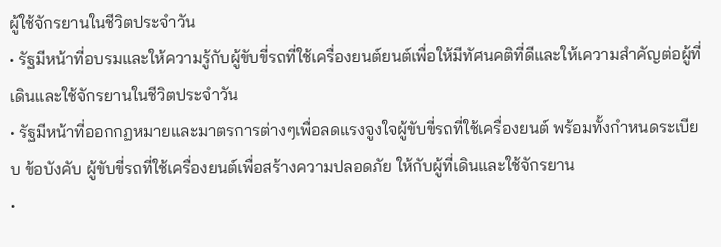ผู้ใช้จักรยานในชีวิตประจำวัน
• รัฐมีหน้าที่อบรมและให้ความรู้กับผู้ขับขี่รถที่ใช้เครื่องยนต์ยนต์เพื่อให้มีทัศนคติที่ดีและให้เความสำคัญต่อผู้ที่เดินและใช้จักรยานในชีวิตประจำวัน
• รัฐมีหน้าที่ออกกฏหมายและมาตรการต่างๆเพื่อลดแรงจูงใจผู้ขับขี่รถที่ใช้เครื่องยนต์ พร้อมทั้งกำหนดระเบียบ ข้อบังคับ ผู้ขับขี่รถที่ใช้เครื่องยนต์เพื่อสร้างความปลอดภัย ให้กับผู้ที่เดินและใช้จักรยาน
•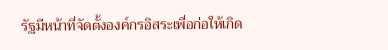รัฐมีหน้าที่จัดตั้งองค์กรอิสระเพื่อก่อให้เกิด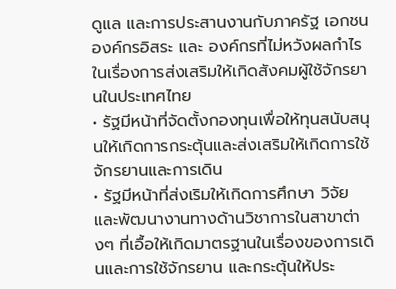ดูแล และการประสานงานกับภาครัฐ เอกชน องค์กรอิสระ และ องค์กรที่ไม่หวังผลกำไร ในเรื่องการส่งเสริมให้เกิดสังคมผู้ใช้จักรยานในประเทศไทย
• รัฐมีหน้าที่จัดตั้งกองทุนเพื่อให้ทุนสนับสนุนให้เกิดการกระตุ้นและส่งเสริมให้เกิดการใช้จักรยานและการเดิน
• รัฐมีหน้าที่ส่งเริมให้เกิดการศึกษา วิจัย และพัฒนางานทางด้านวิชาการในสาขาต่างๆ ที่เอื้อให้เกิดมาตรฐานในเรื่องของการเดินและการใช้จักรยาน และกระตุ้นให้ประ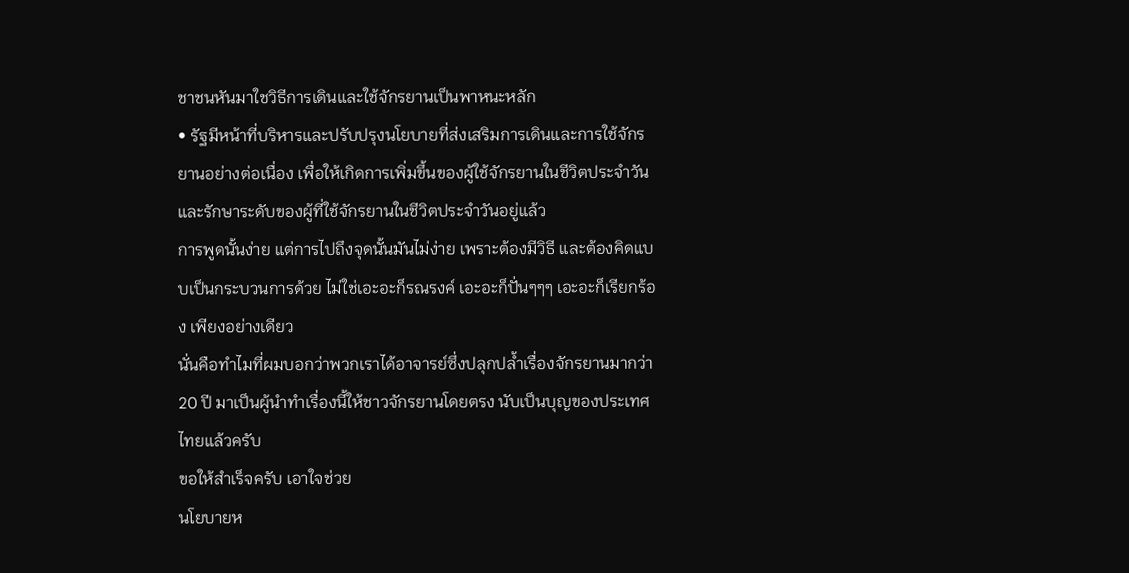ชาชนหันมาใชวิธีการเดินและใช้จักรยานเป็นพาหนะหลัก
• รัฐมีหน้าที่บริหารและปรับปรุงนโยบายที่ส่งเสริมการเดินและการใช้จักรยานอย่างต่อเนื่อง เพื่อให้เกิดการเพิ่มขึ้นของผู้ใช้จักรยานในชีวิตประจำวัน และรักษาระดับของผู้ที่ใช้จักรยานในชีวิตประจำวันอยู่แล้ว
การพูดนั้นง่าย แต่การไปถึงจุดนั้นมันไม่ง่าย เพราะต้องมีวิธี และต้องคิดแบบเป็นกระบวนการด้วย ไม่ใช่เอะอะก็รณรงค์ เอะอะก็ปั่นๆๆๆ เอะอะก็เรียกร้อง เพียงอย่างเดียว
นั่นคือทำไมที่ผมบอกว่าพวกเราได้อาจารย์ซึ่งปลุกปล้ำเรื่องจักรยานมากว่า 20 ปี มาเป็นผู้นำทำเรื่องนี้ให้ชาวจักรยานโดยตรง นับเป็นบุญของประเทศไทยแล้วครับ
ขอให้สำเร็จครับ เอาใจช่วย
นโยบายห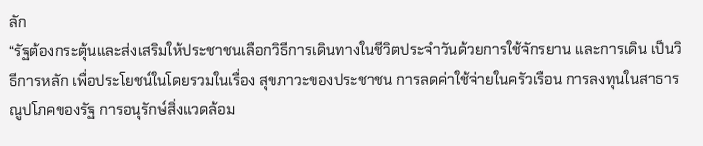ลัก
“รัฐต้องกระตุ้นและส่งเสริมให้ประชาชนเลือกวิธีการเดินทางในชีวิตประจำวันด้วยการใช้จักรยาน และการเดิน เป็นวิธีการหลัก เพื่อประโยชน์ในโดยรวมในเรื่อง สุขภาวะของประชาชน การลดค่าใช้จ่ายในครัวเรือน การลงทุนในสาธารณูปโภคของรัฐ การอนุรักษ์สิ่งแวดล้อม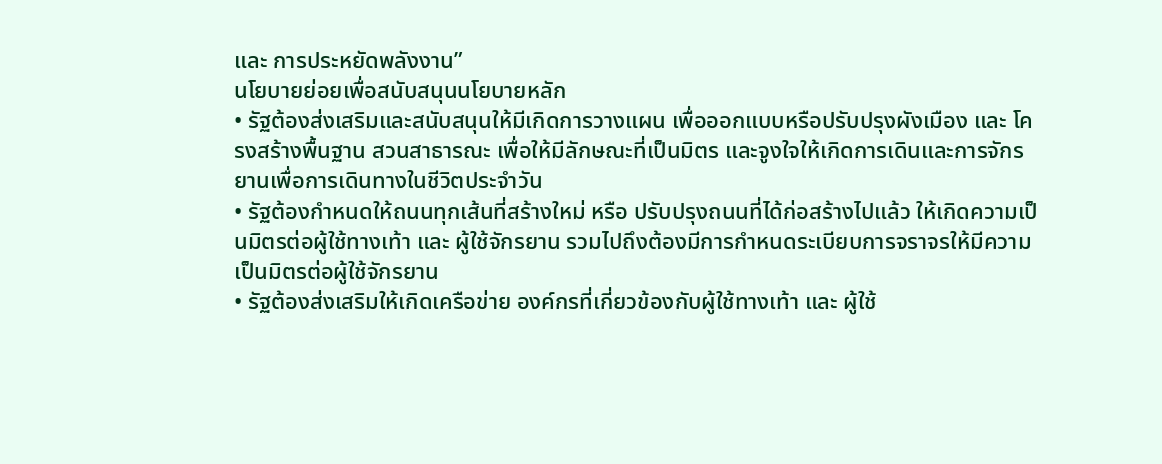และ การประหยัดพลังงาน”
นโยบายย่อยเพื่อสนับสนุนนโยบายหลัก
• รัฐต้องส่งเสริมและสนับสนุนให้มีเกิดการวางแผน เพื่อออกแบบหรือปรับปรุงผังเมือง และ โครงสร้างพื้นฐาน สวนสาธารณะ เพื่อให้มีลักษณะที่เป็นมิตร และจูงใจให้เกิดการเดินและการจักรยานเพื่อการเดินทางในชีวิตประจำวัน
• รัฐต้องกำหนดให้ถนนทุกเส้นที่สร้างใหม่ หรือ ปรับปรุงถนนที่ได้ก่อสร้างไปแล้ว ให้เกิดความเป็นมิตรต่อผู้ใช้ทางเท้า และ ผู้ใช้จักรยาน รวมไปถึงต้องมีการกำหนดระเบียบการจราจรให้มีความเป็นมิตรต่อผู้ใช้จักรยาน
• รัฐต้องส่งเสริมให้เกิดเครือข่าย องค์กรที่เกี่ยวข้องกับผู้ใช้ทางเท้า และ ผู้ใช้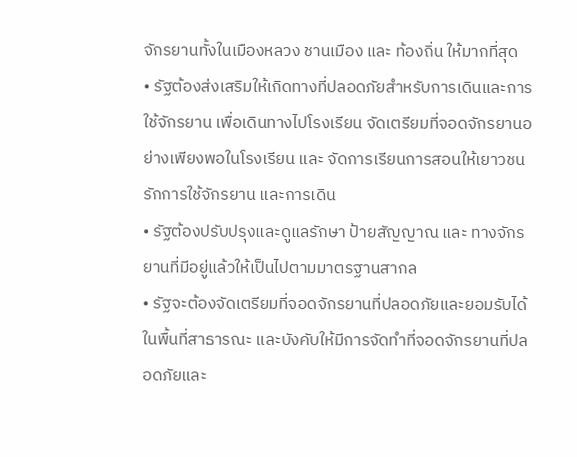จักรยานทั้งในเมืองหลวง ชานเมือง และ ท้องถิ่น ให้มากที่สุด
• รัฐต้องส่งเสริมให้เกิดทางที่ปลอดภัยสำหรับการเดินและการใช้จักรยาน เพื่อเดินทางไปโรงเรียน จัดเตรียมที่จอดจักรยานอย่างเพียงพอในโรงเรียน และ จัดการเรียนการสอนให้เยาวชนรักการใช้จักรยาน และการเดิน
• รัฐต้องปรับปรุงและดูแลรักษา ป้ายสัญญาณ และ ทางจักรยานที่มีอยู่แล้วให้เป็นไปตามมาตรฐานสากล
• รัฐจะต้องจัดเตรียมที่จอดจักรยานที่ปลอดภัยและยอมรับได้ในพื้นที่สาธารณะ และบังคับให้มีการจัดทำที่จอดจักรยานที่ปลอดภัยและ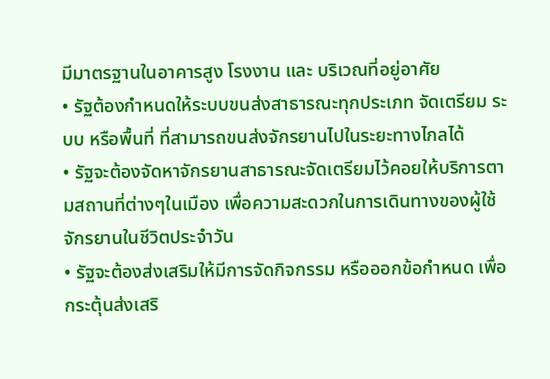มีมาตรฐานในอาคารสูง โรงงาน และ บริเวณที่อยู่อาศัย
• รัฐต้องกำหนดให้ระบบขนส่งสาธารณะทุกประเภท จัดเตรียม ระบบ หรือพื้นที่ ที่สามารถขนส่งจักรยานไปในระยะทางไกลได้
• รัฐจะต้องจัดหาจักรยานสาธารณะจัดเตรียมไว้คอยให้บริการตามสถานที่ต่างๆในเมือง เพื่อความสะดวกในการเดินทางของผู้ใช้จักรยานในชีวิตประจำวัน
• รัฐจะต้องส่งเสริมให้มีการจัดกิจกรรม หรือออกข้อกำหนด เพื่อกระตุ้นส่งเสริ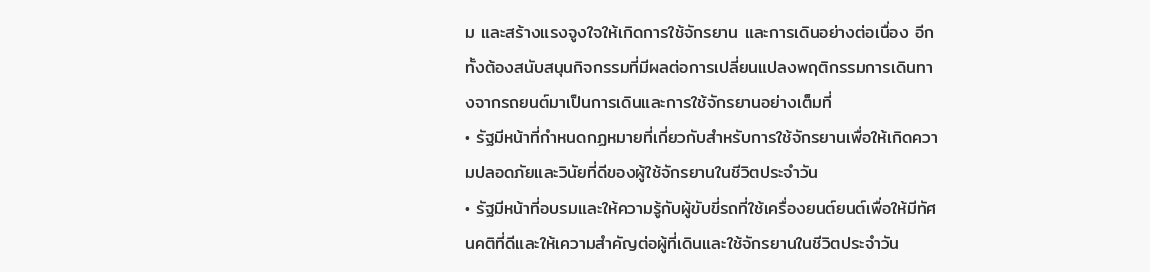ม และสร้างแรงจูงใจให้เกิดการใช้จักรยาน และการเดินอย่างต่อเนื่อง อีกทั้งต้องสนับสนุนกิจกรรมที่มีผลต่อการเปลี่ยนแปลงพฤติกรรมการเดินทางจากรถยนต์มาเป็นการเดินและการใช้จักรยานอย่างเต็มที่
• รัฐมีหน้าที่กำหนดกฏหมายที่เกี่ยวกับสำหรับการใช้จักรยานเพื่อให้เกิดความปลอดภัยและวินัยที่ดีของผู้ใช้จักรยานในชีวิตประจำวัน
• รัฐมีหน้าที่อบรมและให้ความรู้กับผู้ขับขี่รถที่ใช้เครื่องยนต์ยนต์เพื่อให้มีทัศนคติที่ดีและให้เความสำคัญต่อผู้ที่เดินและใช้จักรยานในชีวิตประจำวัน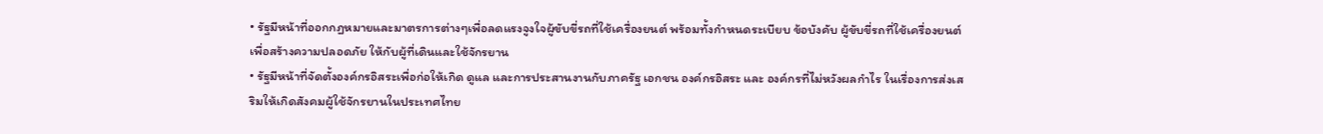• รัฐมีหน้าที่ออกกฏหมายและมาตรการต่างๆเพื่อลดแรงจูงใจผู้ขับขี่รถที่ใช้เครื่องยนต์ พร้อมทั้งกำหนดระเบียบ ข้อบังคับ ผู้ขับขี่รถที่ใช้เครื่องยนต์เพื่อสร้างความปลอดภัย ให้กับผู้ที่เดินและใช้จักรยาน
• รัฐมีหน้าที่จัดตั้งองค์กรอิสระเพื่อก่อให้เกิด ดูแล และการประสานงานกับภาครัฐ เอกชน องค์กรอิสระ และ องค์กรที่ไม่หวังผลกำไร ในเรื่องการส่งเสริมให้เกิดสังคมผู้ใช้จักรยานในประเทศไทย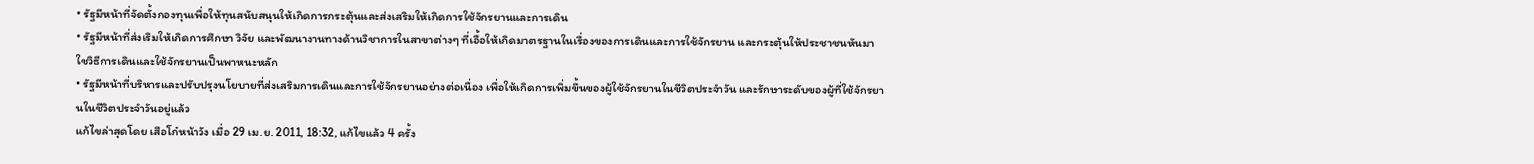• รัฐมีหน้าที่จัดตั้งกองทุนเพื่อให้ทุนสนับสนุนให้เกิดการกระตุ้นและส่งเสริมให้เกิดการใช้จักรยานและการเดิน
• รัฐมีหน้าที่ส่งเริมให้เกิดการศึกษา วิจัย และพัฒนางานทางด้านวิชาการในสาขาต่างๆ ที่เอื้อให้เกิดมาตรฐานในเรื่องของการเดินและการใช้จักรยาน และกระตุ้นให้ประชาชนหันมาใชวิธีการเดินและใช้จักรยานเป็นพาหนะหลัก
• รัฐมีหน้าที่บริหารและปรับปรุงนโยบายที่ส่งเสริมการเดินและการใช้จักรยานอย่างต่อเนื่อง เพื่อให้เกิดการเพิ่มขึ้นของผู้ใช้จักรยานในชีวิตประจำวัน และรักษาระดับของผู้ที่ใช้จักรยานในชีวิตประจำวันอยู่แล้ว
แก้ไขล่าสุดโดย เสือโก๋หน้าวัง เมื่อ 29 เม.ย. 2011, 18:32, แก้ไขแล้ว 4 ครั้ง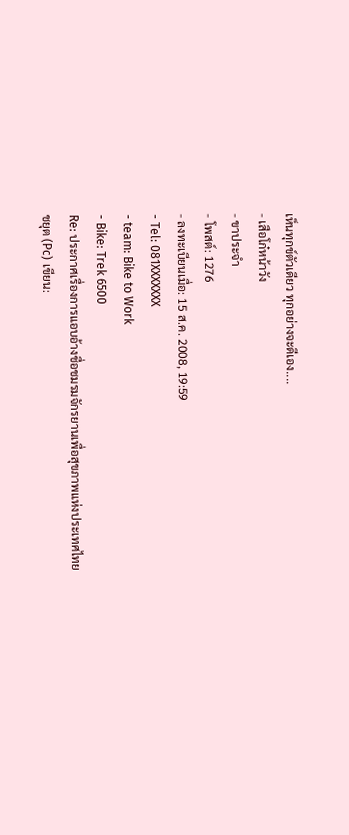เห็นทุกข์ตัวเดียว ทุกอย่างจะดีเอง....
- เสือโก๋หน้าวัง
- ขาประจำ
- โพสต์: 1276
- ลงทะเบียนเมื่อ: 15 ส.ค. 2008, 19:59
- Tel: 081XXXXXXX
- team: Bike to Work
- Bike: Trek 6500
Re: ประกาศเรื่องการแอบอ้างชื่อชมรมจักรยานเพื่อสุขภาพแห่งประเทศไทย
ชยุต (Pc) เขียน: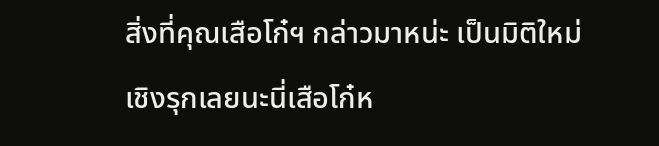สิ่งที่คุณเสือโก๋ฯ กล่าวมาหน่ะ เป็นมิติใหม่เชิงรุกเลยนะนี่เสือโก๋ห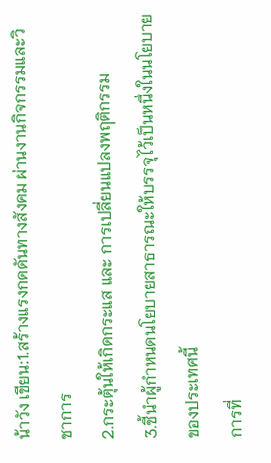น้าวัง เขียน:1.สร้างแรงกดดันทางสังคม ผ่านงานกิจกรรมและวิชาการ
2.กระตุ้นให้เกิดกระแส และ การเปลี่ยนแปลงพฤติกรรม
3.ชี้นำผู้กำหนดนโยบายสาธารณะให้บรรจุไว้เป็นหนึ่งในนโยบายของประเทศนี้
การที่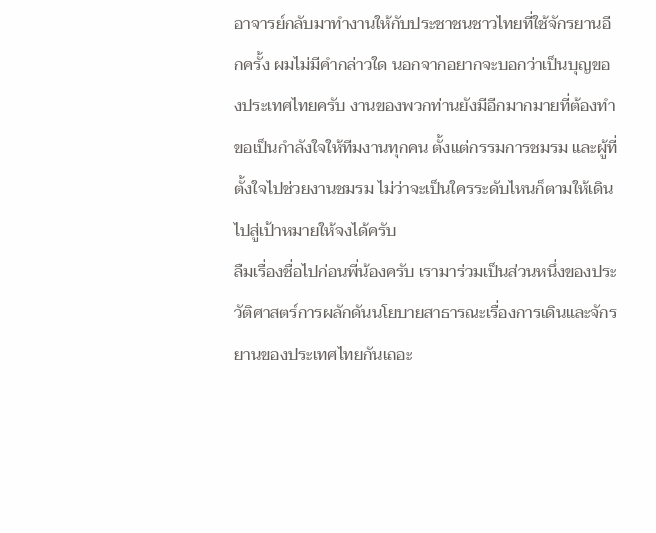อาจารย์กลับมาทำงานให้กับประชาชนชาวไทยที่ใช้จักรยานอีกครั้ง ผมไม่มีคำกล่าวใด นอกจากอยากจะบอกว่าเป็นบุญของประเทศไทยครับ งานของพวกท่านยังมีอีกมากมายที่ต้องทำ ขอเป็นกำลังใจให้ทีมงานทุกคน ตั้งแต่กรรมการชมรม และผู้ที่ตั้งใจไปช่วยงานชมรม ไม่ว่าจะเป็นใครระดับไหนก็ตามให้เดินไปสู่เป้าหมายให้จงได้ครับ
ลืมเรื่องชื่อไปก่อนพี่น้องครับ เรามาร่วมเป็นส่วนหนึ่งของประวัติศาสตร์การผลักดันนโยบายสาธารณะเรื่องการเดินและจักรยานของประเทศไทยกันเถอะ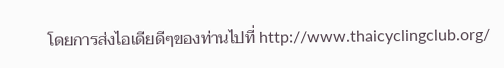โดยการส่งไอเดียดีๆของท่านไปที่ http://www.thaicyclingclub.org/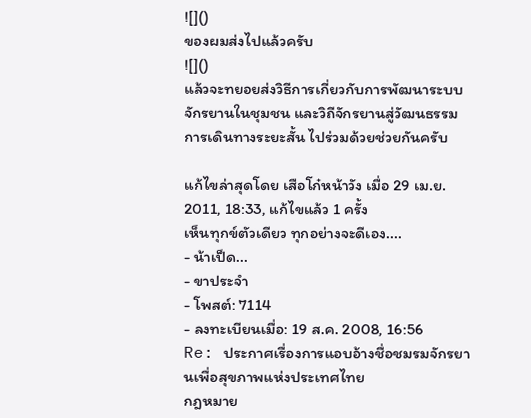![]()
ของผมส่งไปแล้วครับ
![]()
แล้วจะทยอยส่งวิธีการเกี่ยวกับการพัฒนาระบบจักรยานในชุมชน และวิถีจักรยานสู่วัฒนธรรมการเดินทางระยะสั้น ไปร่วมด้วยช่วยกันครับ

แก้ไขล่าสุดโดย เสือโก๋หน้าวัง เมื่อ 29 เม.ย. 2011, 18:33, แก้ไขแล้ว 1 ครั้ง
เห็นทุกข์ตัวเดียว ทุกอย่างจะดีเอง....
- น้าเป็ด...
- ขาประจำ
- โพสต์: 7114
- ลงทะเบียนเมื่อ: 19 ส.ค. 2008, 16:56
Re: ประกาศเรื่องการแอบอ้างชื่อชมรมจักรยานเพื่อสุขภาพแห่งประเทศไทย
กฎหมาย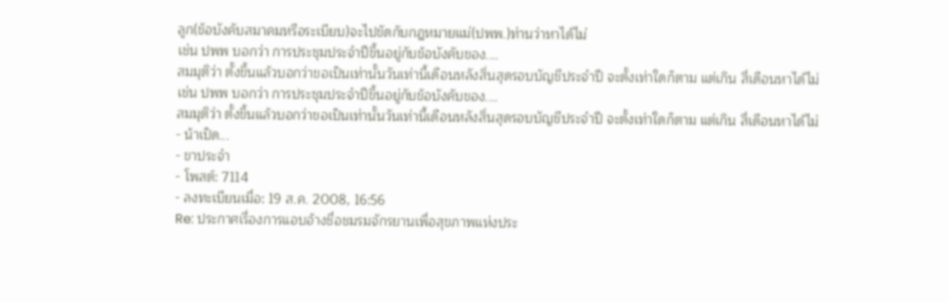ลูก(ข้อบังคับสมาคมหรือระเบียบ)จะไปขัดกับกฎหมายแม่(ปพพ.)ท่านว่าหาได้ไม่
เช่น ปพพ บอกว่า การประชุมประจำปีขึ้นอยู่กับข้อบังคับของ....
สมมุติว่า ตั้งขึ้นแล้วบอกว่าขอเป็นเท่านั้นวันเท่านี้เดือนหลังสิ่นสุดรอบบัญชีประจำปี จะตั้งเท่าใดก็ตาม แต่เกิน สี่เดือนหาได้ไม่
เช่น ปพพ บอกว่า การประชุมประจำปีขึ้นอยู่กับข้อบังคับของ....
สมมุติว่า ตั้งขึ้นแล้วบอกว่าขอเป็นเท่านั้นวันเท่านี้เดือนหลังสิ่นสุดรอบบัญชีประจำปี จะตั้งเท่าใดก็ตาม แต่เกิน สี่เดือนหาได้ไม่
- น้าเป็ด...
- ขาประจำ
- โพสต์: 7114
- ลงทะเบียนเมื่อ: 19 ส.ค. 2008, 16:56
Re: ประกาศเรื่องการแอบอ้างชื่อชมรมจักรยานเพื่อสุขภาพแห่งประ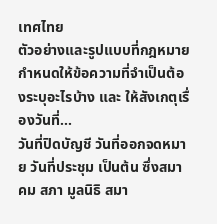เทศไทย
ตัวอย่างและรูปแบบที่กฎหมายกำหนดให้ข้อความที่จำเป็นต้องระบุอะไรบ้าง และ ให้สังเกตุเรื่องวันที่...
วันที่ปิดบัญชี วันที่ออกจดหมาย วันที่ประชุม เป็นต้น ซึ่งสมาคม สภา มูลนิธิ สมา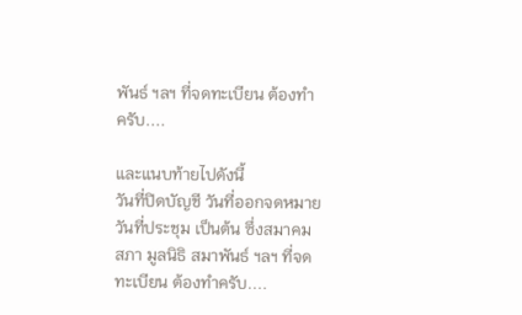พันธ์ ฯลฯ ที่จดทะเบียน ต้องทำครับ....

และแนบท้ายไปดังนี้
วันที่ปิดบัญชี วันที่ออกจดหมาย วันที่ประชุม เป็นต้น ซึ่งสมาคม สภา มูลนิธิ สมาพันธ์ ฯลฯ ที่จดทะเบียน ต้องทำครับ....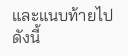และแนบท้ายไปดังนี้